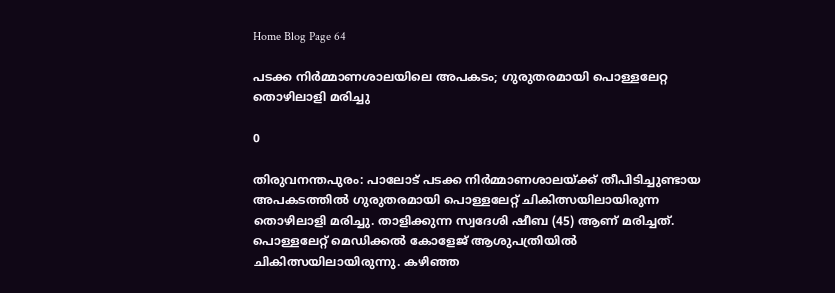Home Blog Page 64

പടക്ക നിര്‍മ്മാണശാലയിലെ അപകടം; ഗുരുതരമായി പൊള്ളലേറ്റ തൊഴിലാളി മരിച്ചു

0

തിരുവനന്തപുരം: പാലോട് പടക്ക നിര്‍മ്മാണശാലയ്ക്ക് തീപിടിച്ചുണ്ടായ അപകടത്തിൽ ഗുരുതരമായി പൊള്ളലേറ്റ് ചികിത്സയിലായിരുന്ന തൊഴിലാളി മരിച്ചു. താളിക്കുന്ന സ്വദേശി ഷീബ (45) ആണ് മരിച്ചത്. പൊള്ളലേറ്റ് മെഡിക്കൽ കോളേജ് ആശുപത്രിയിൽ ചികിത്സയിലായിരുന്നു. കഴിഞ്ഞ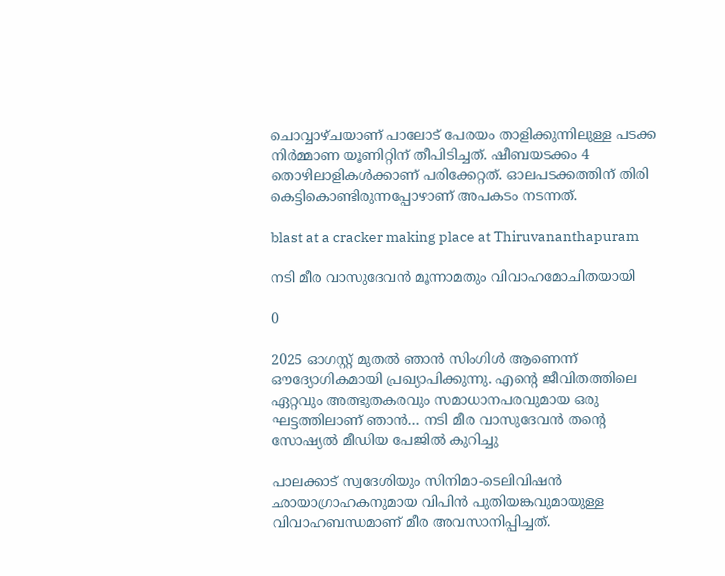ചൊവ്വാഴ്ചയാണ് പാലോട് പേരയം താളിക്കുന്നിലുള്ള പടക്ക നിര്‍മ്മാണ യൂണിറ്റിന് തീപിടിച്ചത്. ഷീബയടക്കം 4 തൊഴിലാളികൾക്കാണ് പരിക്കേറ്റത്. ഓലപടക്കത്തിന് തിരി കെട്ടികൊണ്ടിരുന്നപ്പോഴാണ് അപകടം നടന്നത്.

blast at a cracker making place at Thiruvananthapuram

നടി മീര വാസുദേവൻ മൂന്നാമതും വിവാഹമോചിതയായി

0

2025 ഓഗസ്റ്റ് മുതൽ ഞാൻ സിംഗിൾ ആണെന്ന് ഔദ്യോഗികമായി പ്രഖ്യാപിക്കുന്നു. എന്റെ ജീവിതത്തിലെ ഏറ്റവും അത്ഭുതകരവും സമാധാനപരവുമായ ഒരു ഘട്ടത്തിലാണ് ഞാൻ… നടി മീര വാസുദേവൻ തൻ്റെ സോഷ്യൽ മീഡിയ പേജിൽ കുറിച്ചു

പാലക്കാട് സ്വദേശിയും സിനിമാ-ടെലിവിഷന്‍ ഛായാഗ്രാഹകനുമായ വിപിന്‍ പുതിയങ്കവുമായുള്ള വിവാഹബന്ധമാണ് മീര അവസാനിപ്പിച്ചത്.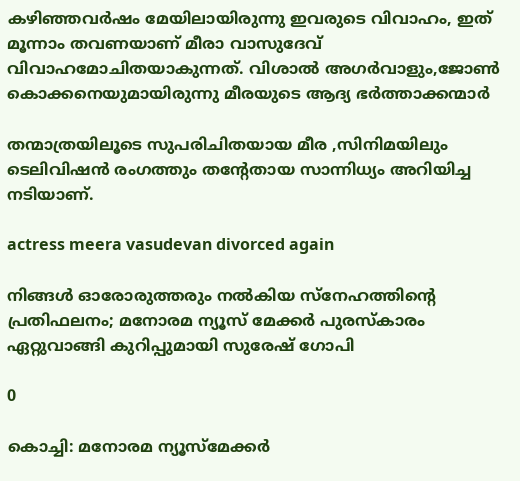കഴിഞ്ഞവര്‍ഷം മേയിലായിരുന്നു ഇവരുടെ വിവാഹം, ഇത് മൂന്നാം തവണയാണ് മീരാ വാസുദേവ് വിവാഹമോചിതയാകുന്നത്. വിശാല്‍ അഗര്‍വാളും,ജോണ്‍ കൊക്കനെയുമായിരുന്നു മീരയുടെ ആദ്യ ഭർത്താക്കന്മാർ

തന്മാത്രയിലൂടെ സുപരിചിതയായ മീര ,സിനിമയിലും ടെലിവിഷൻ രംഗത്തും തന്റേതായ സാന്നിധ്യം അറിയിച്ച നടിയാണ്.

actress meera vasudevan divorced again

നിങ്ങൾ ഓരോരുത്തരും നൽകിയ സ്നേഹത്തിന്റെ പ്രതിഫലനം; മനോരമ ന്യൂസ് മേക്കർ പുരസ്കാരം ഏറ്റുവാങ്ങി കുറിപ്പുമായി സുരേഷ് ഗോപി

0

കൊച്ചി: മനോരമ ന്യൂസ്മേക്കർ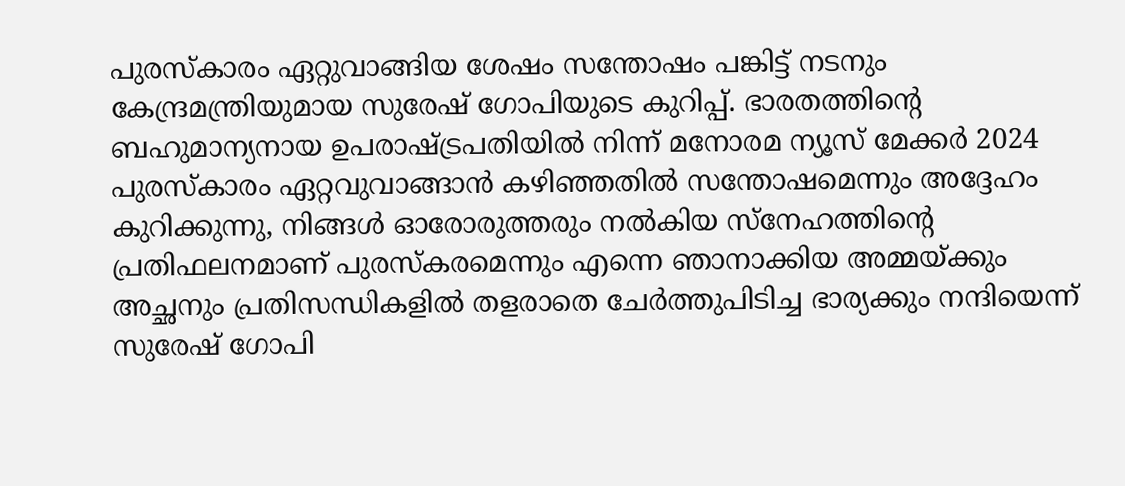പുരസ്കാരം ഏറ്റുവാങ്ങിയ ശേഷം സന്തോഷം പങ്കിട്ട് നടനും കേന്ദ്രമന്ത്രിയുമായ സുരേഷ് ഗോപിയുടെ കുറിപ്പ്. ഭാരതത്തിന്റെ ബഹുമാന്യനായ ഉപരാഷ്ട്രപതിയിൽ നിന്ന് മനോരമ ന്യൂസ് മേക്കർ 2024 പുരസ്കാരം ഏറ്റവുവാങ്ങാൻ കഴിഞ്ഞതിൽ സന്തോഷമെന്നും അദ്ദേഹം കുറിക്കുന്നു, നിങ്ങൾ ഓരോരുത്തരും നൽകിയ സ്നേഹത്തിന്റെ പ്രതിഫലനമാണ് പുരസ്കരമെന്നും എന്നെ ഞാനാക്കിയ അമ്മയ്ക്കും അച്ഛനും പ്രതിസന്ധികളിൽ തളരാതെ ചേർത്തുപിടിച്ച ഭാര്യക്കും നന്ദിയെന്ന് സുരേഷ് ഗോപി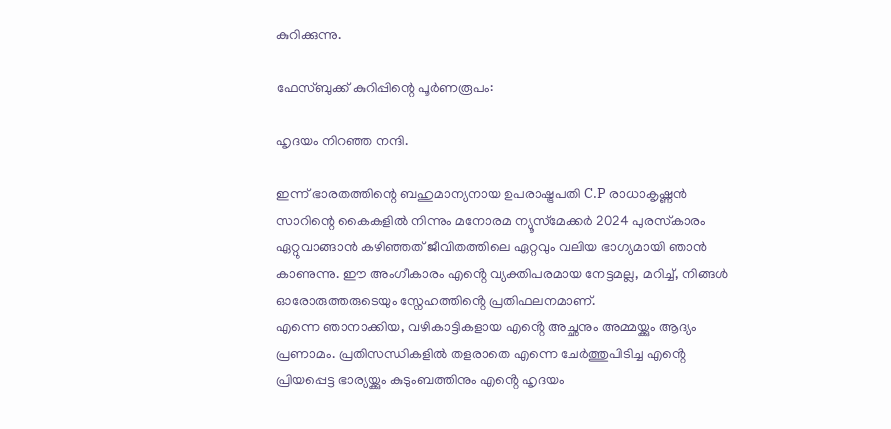കുറിക്കുന്നു.

ഫേസ്ബുക്ക് കുറിപ്പിന്റെ പൂർണരൂപം:

ഹൃദയം നിറഞ്ഞ നന്ദി.

ഇന്ന് ഭാരതത്തിന്റെ ബഹുമാന്യനായ ഉപരാഷ്ട്രപതി C.P രാധാകൃഷ്ണന്‍ സാറിന്റെ കൈകളിൽ നിന്നും മനോരമ ന്യൂസ്‌മേക്കർ 2024 പുരസ്‌കാരം ഏറ്റുവാങ്ങാൻ കഴിഞ്ഞത് ജീവിതത്തിലെ ഏറ്റവും വലിയ ഭാഗ്യമായി ഞാൻ കാണുന്നു. ഈ അംഗീകാരം എൻ്റെ വ്യക്തിപരമായ നേട്ടമല്ല, മറിച്ച്, നിങ്ങൾ ഓരോരുത്തരുടെയും സ്നേഹത്തിൻ്റെ പ്രതിഫലനമാണ്.
എന്നെ ഞാനാക്കിയ, വഴികാട്ടികളായ എൻ്റെ അച്ഛനും അമ്മയ്ക്കും ആദ്യം പ്രണാമം. പ്രതിസന്ധികളിൽ തളരാതെ എന്നെ ചേർത്തുപിടിച്ച എൻ്റെ പ്രിയപ്പെട്ട ഭാര്യയ്ക്കും കുടുംബത്തിനും എൻ്റെ ഹൃദയം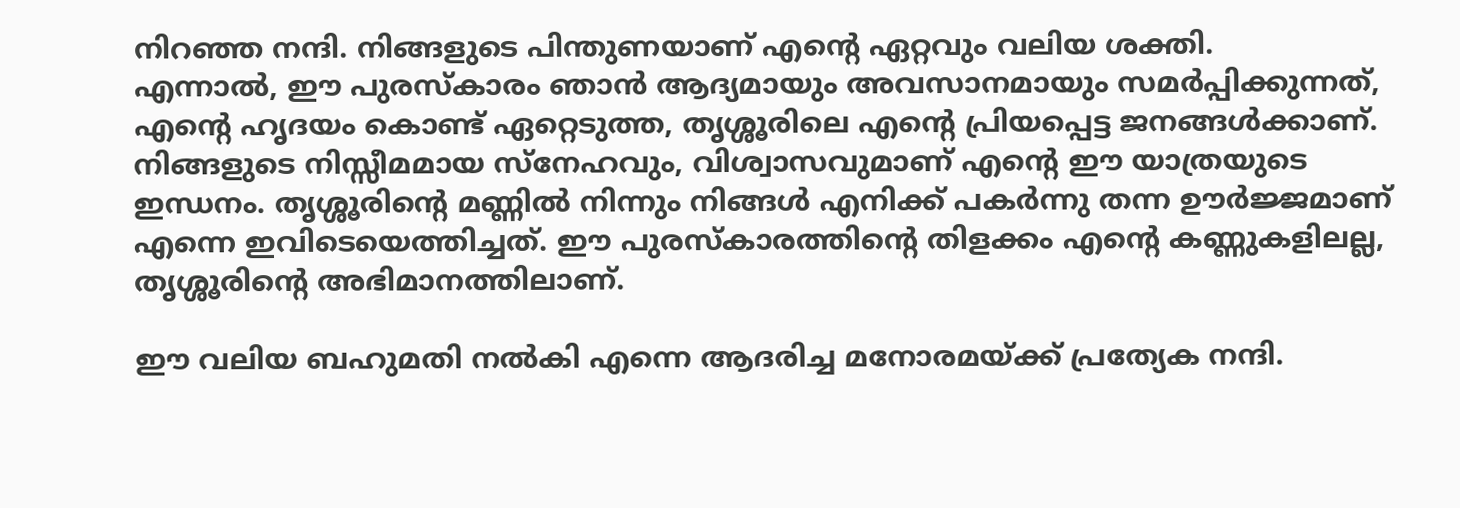നിറഞ്ഞ നന്ദി. നിങ്ങളുടെ പിന്തുണയാണ് എൻ്റെ ഏറ്റവും വലിയ ശക്തി.
എന്നാൽ, ഈ പുരസ്‌കാരം ഞാൻ ആദ്യമായും അവസാനമായും സമർപ്പിക്കുന്നത്, എൻ്റെ ഹൃദയം കൊണ്ട് ഏറ്റെടുത്ത, തൃശ്ശൂരിലെ എൻ്റെ പ്രിയപ്പെട്ട ജനങ്ങൾക്കാണ്.
നിങ്ങളുടെ നിസ്സീമമായ സ്നേഹവും, വിശ്വാസവുമാണ് എൻ്റെ ഈ യാത്രയുടെ ഇന്ധനം. തൃശ്ശൂരിന്റെ മണ്ണിൽ നിന്നും നിങ്ങൾ എനിക്ക് പകർന്നു തന്ന ഊർജ്ജമാണ് എന്നെ ഇവിടെയെത്തിച്ചത്. ഈ പുരസ്‌കാരത്തിൻ്റെ തിളക്കം എൻ്റെ കണ്ണുകളിലല്ല, തൃശ്ശൂരിൻ്റെ അഭിമാനത്തിലാണ്.

ഈ വലിയ ബഹുമതി നൽകി എന്നെ ആദരിച്ച മനോരമയ്ക്ക് പ്രത്യേക നന്ദി.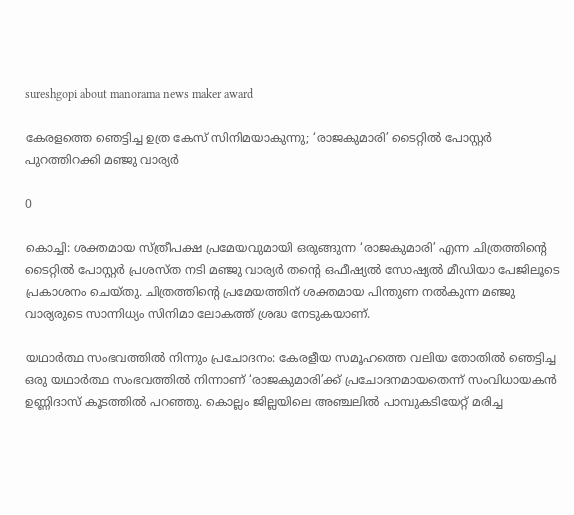sureshgopi about manorama news maker award

കേരളത്തെ ഞെട്ടിച്ച ഉത്ര കേസ് സിനിമയാകുന്നു; ‘രാജകുമാരി’ ടൈറ്റിൽ പോസ്റ്റർ പുറത്തിറക്കി മഞ്ജു വാര്യർ

0

കൊച്ചി: ശക്തമായ സ്ത്രീപക്ഷ പ്രമേയവുമായി ഒരുങ്ങുന്ന ‘രാജകുമാരി’ എന്ന ചിത്രത്തിന്റെ ടൈറ്റിൽ പോസ്റ്റർ പ്രശസ്ത നടി മഞ്ജു വാര്യർ തന്റെ ഒഫീഷ്യൽ സോഷ്യൽ മീഡിയാ പേജിലൂടെ പ്രകാശനം ചെയ്തു. ചിത്രത്തിന്റെ പ്രമേയത്തിന് ശക്തമായ പിന്തുണ നൽകുന്ന മഞ്ജു വാര്യരുടെ സാന്നിധ്യം സിനിമാ ലോകത്ത് ശ്രദ്ധ നേടുകയാണ്.

യഥാർത്ഥ സംഭവത്തിൽ നിന്നും പ്രചോദനം: കേരളീയ സമൂഹത്തെ വലിയ തോതിൽ ഞെട്ടിച്ച ഒരു യഥാർത്ഥ സംഭവത്തിൽ നിന്നാണ് ‘രാജകുമാരി’ക്ക് പ്രചോദനമായതെന്ന് സംവിധായകൻ ഉണ്ണിദാസ് കൂടത്തിൽ പറഞ്ഞു. കൊല്ലം ജില്ലയിലെ അഞ്ചലിൽ പാമ്പുകടിയേറ്റ് മരിച്ച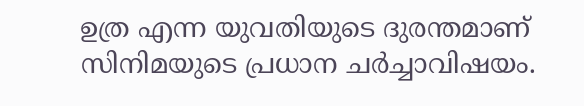ഉത്ര എന്ന യുവതിയുടെ ദുരന്തമാണ് സിനിമയുടെ പ്രധാന ചർച്ചാവിഷയം.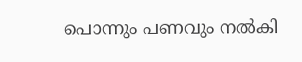പൊന്നും പണവും നൽകി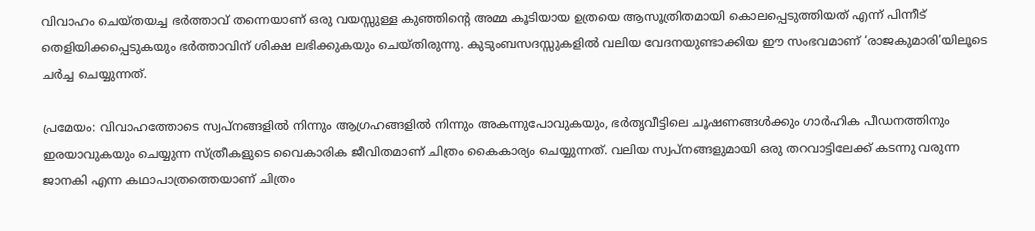വിവാഹം ചെയ്തയച്ച ഭർത്താവ് തന്നെയാണ് ഒരു വയസ്സുള്ള കുഞ്ഞിന്റെ അമ്മ കൂടിയായ ഉത്രയെ ആസൂത്രിതമായി കൊലപ്പെടുത്തിയത് എന്ന് പിന്നീട് തെളിയിക്കപ്പെടുകയും ഭർത്താവിന് ശിക്ഷ ലഭിക്കുകയും ചെയ്തിരുന്നു. കുടുംബസദസ്സുകളിൽ വലിയ വേദനയുണ്ടാക്കിയ ഈ സംഭവമാണ് ‘രാജകുമാരി’യിലൂടെ ചർച്ച ചെയ്യുന്നത്.

പ്രമേയം: വിവാഹത്തോടെ സ്വപ്നങ്ങളിൽ നിന്നും ആഗ്രഹങ്ങളിൽ നിന്നും അകന്നുപോവുകയും, ഭർതൃവീട്ടിലെ ചൂഷണങ്ങൾക്കും ഗാർഹിക പീഡനത്തിനും ഇരയാവുകയും ചെയ്യുന്ന സ്ത്രീകളുടെ വൈകാരിക ജീവിതമാണ് ചിത്രം കൈകാര്യം ചെയ്യുന്നത്. വലിയ സ്വപ്നങ്ങളുമായി ഒരു തറവാട്ടിലേക്ക് കടന്നു വരുന്ന ജാനകി എന്ന കഥാപാത്രത്തെയാണ് ചിത്രം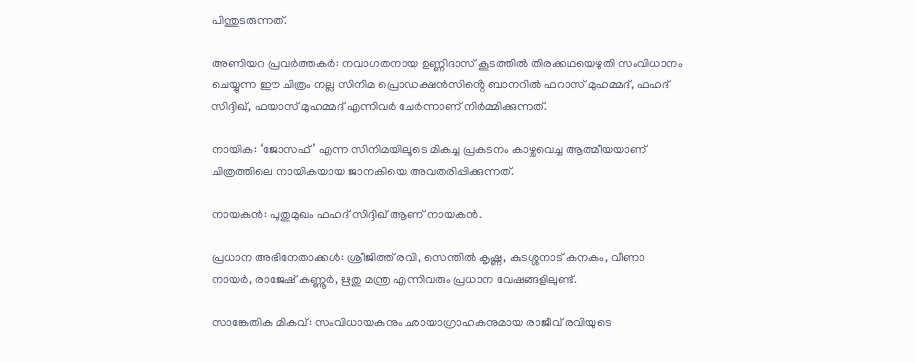പിന്തുടരുന്നത്.

അണിയറ പ്രവർത്തകർ: നവാഗതനായ ഉണ്ണിദാസ് കൂടത്തിൽ തിരക്കഥയെഴുതി സംവിധാനം ചെയ്യുന്ന ഈ ചിത്രം നല്ല സിനിമ പ്രൊഡക്ഷൻസിൻ്റെ ബാനറിൽ ഫറാസ് മുഹമ്മദ്, ഫഹദ് സിദ്ദിഖ്, ഫയാസ് മുഹമ്മദ് എന്നിവർ ചേർന്നാണ് നിർമ്മിക്കുന്നത്.

നായിക: ‘ജോസഫ്’ എന്ന സിനിമയിലൂടെ മികച്ച പ്രകടനം കാഴ്ചവെച്ച ആത്മീയയാണ് ചിത്രത്തിലെ നായികയായ ജാനകിയെ അവതരിപ്പിക്കുന്നത്.

നായകൻ: പുതുമുഖം ഫഹദ് സിദ്ദിഖ് ആണ് നായകൻ.

പ്രധാന അഭിനേതാക്കൾ: ശ്രീജിത്ത് രവി, സെന്തിൽ കൃഷ്ണ, കുടശ്ശനാട് കനകം, വീണാ നായർ, രാജേഷ് കണ്ണൂർ, ഋതു മന്ത്ര എന്നിവരും പ്രധാന വേഷങ്ങളിലുണ്ട്.

സാങ്കേതിക മികവ്: സംവിധായകനും ഛായാഗ്രാഹകനുമായ രാജീവ് രവിയുടെ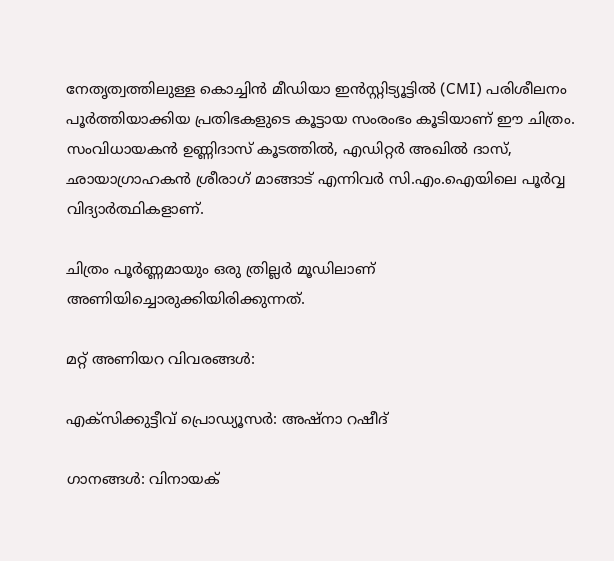നേതൃത്വത്തിലുള്ള കൊച്ചിൻ മീഡിയാ ഇൻസ്റ്റിട്യൂട്ടിൽ (CMI) പരിശീലനം പൂർത്തിയാക്കിയ പ്രതിഭകളുടെ കൂട്ടായ സംരംഭം കൂടിയാണ് ഈ ചിത്രം. സംവിധായകൻ ഉണ്ണിദാസ് കൂടത്തിൽ, എഡിറ്റർ അഖിൽ ദാസ്, ഛായാഗ്രാഹകൻ ശ്രീരാഗ് മാങ്ങാട് എന്നിവർ സി.എം.ഐയിലെ പൂർവ്വ വിദ്യാർത്ഥികളാണ്.

ചിത്രം പൂർണ്ണമായും ഒരു ത്രില്ലർ മൂഡിലാണ് അണിയിച്ചൊരുക്കിയിരിക്കുന്നത്.

മറ്റ് അണിയറ വിവരങ്ങൾ:

എക്സിക്കുട്ടീവ് പ്രൊഡ്യൂസർ: അഷ്നാ റഷീദ്

ഗാനങ്ങൾ: വിനായക്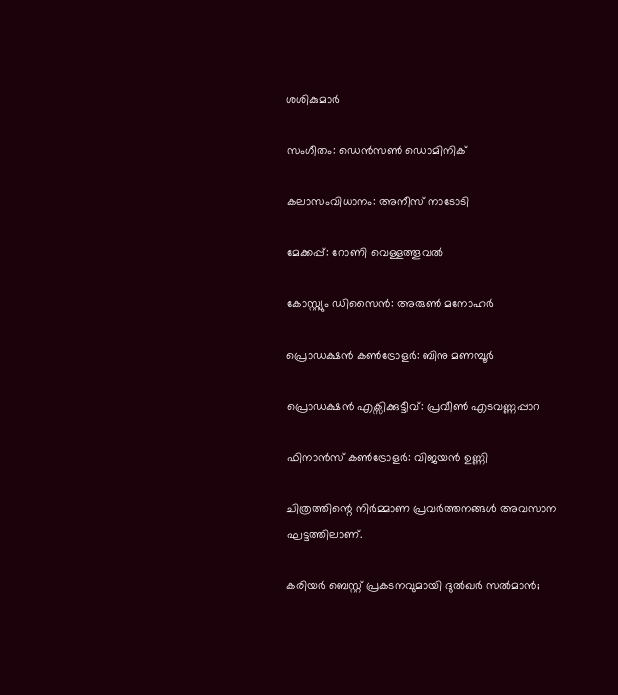ശശികുമാർ

സംഗീതം: ഡെൻസൺ ഡൊമിനിക്

കലാസംവിധാനം: അനീസ് നാടോടി

മേക്കപ്പ്: റോണി വെള്ളത്തൂവൽ

കോസ്റ്റ്യും ഡിസൈൻ: അരുൺ മനോഹർ

പ്രൊഡക്ഷൻ കൺട്രോളർ: ബിനു മണമ്പൂർ

പ്രൊഡക്ഷൻ എക്സിക്കുട്ടീവ്: പ്രവീൺ എടവണ്ണപ്പാറ

ഫിനാൻസ് കൺട്രോളർ: വിജയൻ ഉണ്ണി

ചിത്രത്തിന്റെ നിർമ്മാണ പ്രവർത്തനങ്ങൾ അവസാന ഘട്ടത്തിലാണ്.

കരിയർ ബെസ്റ്റ് പ്രകടനവുമായി ദുൽഖർ സൽമാൻ;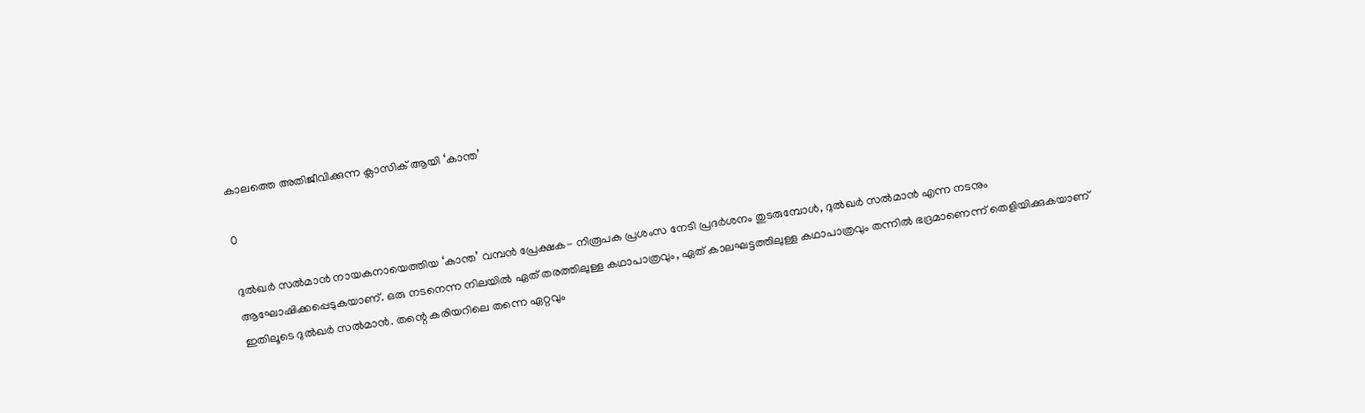കാലത്തെ അതിജീവിക്കുന്ന ക്ലാസിക് ആയി ‘കാന്ത’

0

ദുൽഖർ സൽമാൻ നായകനായെത്തിയ ‘കാന്ത’ വമ്പൻ പ്രേക്ഷക- നിരൂപക പ്രശംസ നേടി പ്രദർശനം തുടരുമ്പോൾ, ദുൽഖർ സൽമാൻ എന്ന നടനും ആഘോഷിക്കപ്പെടുകയാണ്. ഒരു നടനെന്ന നിലയിൽ ഏത് തരത്തിലുള്ള കഥാപാത്രവും, ഏത് കാലഘട്ടത്തിലുള്ള കഥാപാത്രവും തന്നിൽ ഭദ്രമാണെന്ന് തെളിയിക്കുകയാണ് ഇതിലൂടെ ദുൽഖർ സൽമാൻ. തന്റെ കരിയറിലെ തന്നെ ഏറ്റവും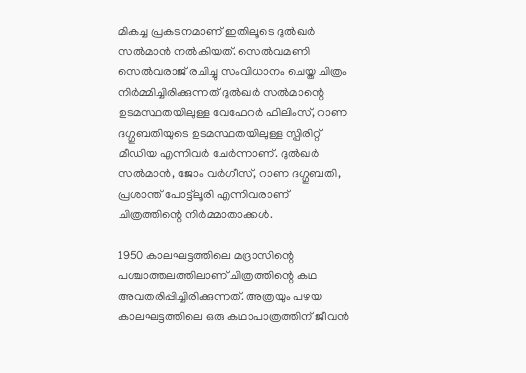മികച്ച പ്രകടനമാണ് ഇതിലൂടെ ദുൽഖർ സൽമാൻ നൽകിയത്. സെൽവമണി സെൽവരാജ് രചിച്ചു സംവിധാനം ചെയ്ത ചിത്രം നിർമ്മിച്ചിരിക്കുന്നത് ദുൽഖർ സൽമാന്റെ ഉടമസ്ഥതയിലുള്ള വേഫേറർ ഫിലിംസ്, റാണ ദഗ്ഗുബതിയുടെ ഉടമസ്ഥതയിലുള്ള സ്പിരിറ്റ് മീഡിയ എന്നിവർ ചേർന്നാണ്. ദുൽഖർ സൽമാൻ, ജോം വർഗീസ്, റാണ ദഗ്ഗുബതി, പ്രശാന്ത് പോട്ട്ലൂരി എന്നിവരാണ് ചിത്രത്തിന്റെ നിർമ്മാതാക്കൾ.

1950 കാലഘട്ടത്തിലെ മദ്രാസിന്റെ പശ്ചാത്തലത്തിലാണ് ചിത്രത്തിന്റെ കഥ അവതരിപ്പിച്ചിരിക്കുന്നത്. അത്രയും പഴയ കാലഘട്ടത്തിലെ ഒരു കഥാപാത്രത്തിന് ജീവൻ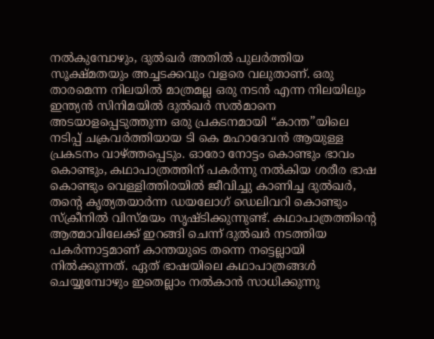നൽകുമ്പോഴും, ദുൽഖർ അതിൽ പുലർത്തിയ സൂക്ഷ്മതയും അച്ചടക്കവും വളരെ വലുതാണ്. ഒരു താരമെന്ന നിലയിൽ മാത്രമല്ല ഒരു നടൻ എന്ന നിലയിലും ഇന്ത്യൻ സിനിമയിൽ ദുൽഖർ സൽമാനെ അടയാളപ്പെടുത്തുന്ന ഒരു പ്രകടനമായി “കാന്ത”യിലെ നടിപ്പ് ചക്രവർത്തിയായ ടി കെ മഹാദേവൻ ആയുള്ള പ്രകടനം വാഴ്ത്തപ്പെടും. ഓരോ നോട്ടം കൊണ്ടും ഭാവം കൊണ്ടും, കഥാപാത്രത്തിന് പകർന്നു നൽകിയ ശരീര ഭാഷ കൊണ്ടും വെള്ളിത്തിരയിൽ ജീവിച്ചു കാണിച്ച ദുൽഖർ, തന്റെ കൃത്യതയാർന്ന ഡയലോഗ് ഡെലിവറി കൊണ്ടും സ്‌ക്രീനിൽ വിസ്മയം സൃഷ്ടിക്കുന്നുണ്ട്. കഥാപാത്രത്തിന്റെ ആത്മാവിലേക്ക് ഇറങ്ങി ചെന്ന് ദുൽഖർ നടത്തിയ പകർന്നാട്ടമാണ് കാന്തയുടെ തന്നെ നട്ടെല്ലായി നിൽക്കുന്നത്. ഏത് ഭാഷയിലെ കഥാപാത്രങ്ങൾ ചെയ്യുമ്പോഴും ഇതെല്ലാം നൽകാൻ സാധിക്കുന്നു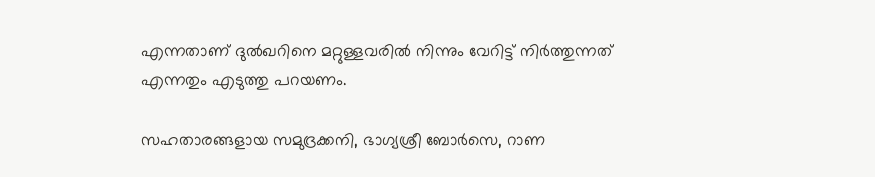എന്നതാണ് ദുൽഖറിനെ മറ്റുള്ളവരിൽ നിന്നും വേറിട്ട് നിർത്തുന്നത് എന്നതും എടുത്തു പറയണം.

സഹതാരങ്ങളായ സമുദ്രക്കനി, ഭാഗ്യശ്രീ ബോർസെ, റാണ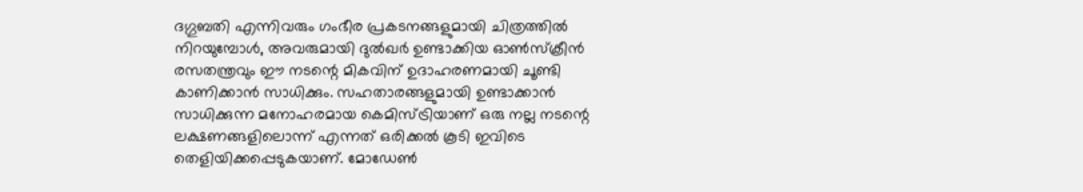ദഗ്ഗുബതി എന്നിവരും ഗംഭീര പ്രകടനങ്ങളുമായി ചിത്രത്തിൽ നിറയുമ്പോൾ, അവരുമായി ദുൽഖർ ഉണ്ടാക്കിയ ഓൺസ്‌ക്രീൻ രസതന്ത്രവും ഈ നടന്റെ മികവിന് ഉദാഹരണമായി ചൂണ്ടി കാണിക്കാൻ സാധിക്കും. സഹതാരങ്ങളുമായി ഉണ്ടാക്കാൻ സാധിക്കുന്ന മനോഹരമായ കെമിസ്ട്രിയാണ് ഒരു നല്ല നടന്റെ ലക്ഷണങ്ങളിലൊന്ന് എന്നത് ഒരിക്കൽ കൂടി ഇവിടെ തെളിയിക്കപ്പെടുകയാണ്. മോഡേൺ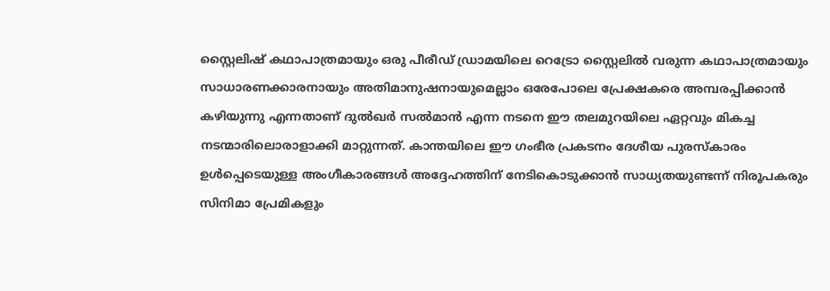സ്റ്റൈലിഷ് കഥാപാത്രമായും ഒരു പീരീഡ് ഡ്രാമയിലെ റെട്രോ സ്റ്റൈലിൽ വരുന്ന കഥാപാത്രമായും സാധാരണക്കാരനായും അതിമാനുഷനായുമെല്ലാം ഒരേപോലെ പ്രേക്ഷകരെ അമ്പരപ്പിക്കാൻ കഴിയുന്നു എന്നതാണ് ദുൽഖർ സൽമാൻ എന്ന നടനെ ഈ തലമുറയിലെ ഏറ്റവും മികച്ച നടന്മാരിലൊരാളാക്കി മാറ്റുന്നത്. കാന്തയിലെ ഈ ഗംഭീര പ്രകടനം ദേശീയ പുരസ്കാരം ഉൾപ്പെടെയുള്ള അംഗീകാരങ്ങൾ അദ്ദേഹത്തിന് നേടികൊടുക്കാൻ സാധ്യതയുണ്ടന്ന് നിരൂപകരും സിനിമാ പ്രേമികളും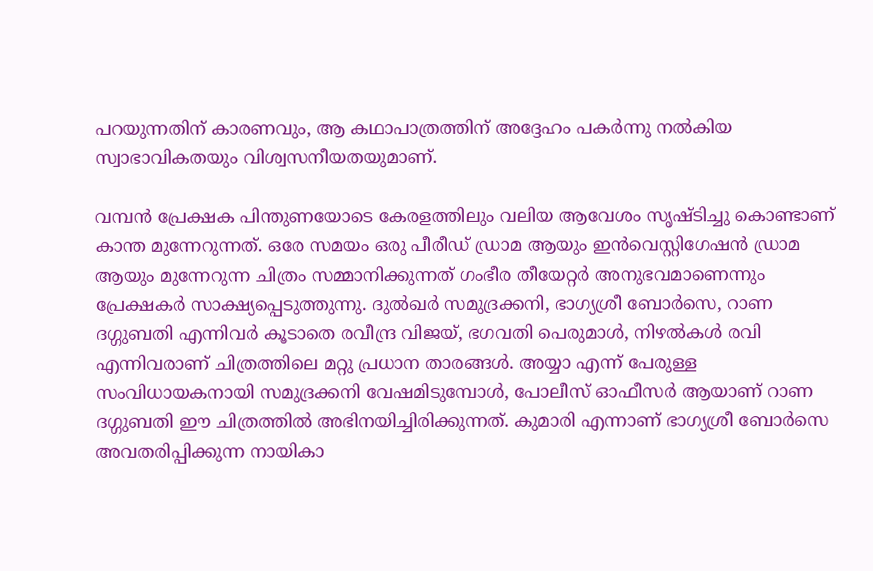പറയുന്നതിന് കാരണവും, ആ കഥാപാത്രത്തിന് അദ്ദേഹം പകർന്നു നൽകിയ സ്വാഭാവികതയും വിശ്വസനീയതയുമാണ്.

വമ്പൻ പ്രേക്ഷക പിന്തുണയോടെ കേരളത്തിലും വലിയ ആവേശം സൃഷ്ടിച്ചു കൊണ്ടാണ് കാന്ത മുന്നേറുന്നത്. ഒരേ സമയം ഒരു പീരീഡ് ഡ്രാമ ആയും ഇൻവെസ്റ്റിഗേഷൻ ഡ്രാമ ആയും മുന്നേറുന്ന ചിത്രം സമ്മാനിക്കുന്നത് ഗംഭീര തീയേറ്റർ അനുഭവമാണെന്നും പ്രേക്ഷകർ സാക്ഷ്യപ്പെടുത്തുന്നു. ദുൽഖർ സമുദ്രക്കനി, ഭാഗ്യശ്രീ ബോർസെ, റാണ ദഗ്ഗുബതി എന്നിവർ കൂടാതെ രവീന്ദ്ര വിജയ്, ഭഗവതി പെരുമാൾ, നിഴൽകൾ രവി എന്നിവരാണ് ചിത്രത്തിലെ മറ്റു പ്രധാന താരങ്ങൾ. അയ്യാ എന്ന് പേരുള്ള സംവിധായകനായി സമുദ്രക്കനി വേഷമിടുമ്പോൾ, പോലീസ് ഓഫീസർ ആയാണ് റാണ ദഗ്ഗുബതി ഈ ചിത്രത്തിൽ അഭിനയിച്ചിരിക്കുന്നത്. കുമാരി എന്നാണ് ഭാഗ്യശ്രീ ബോർസെ അവതരിപ്പിക്കുന്ന നായികാ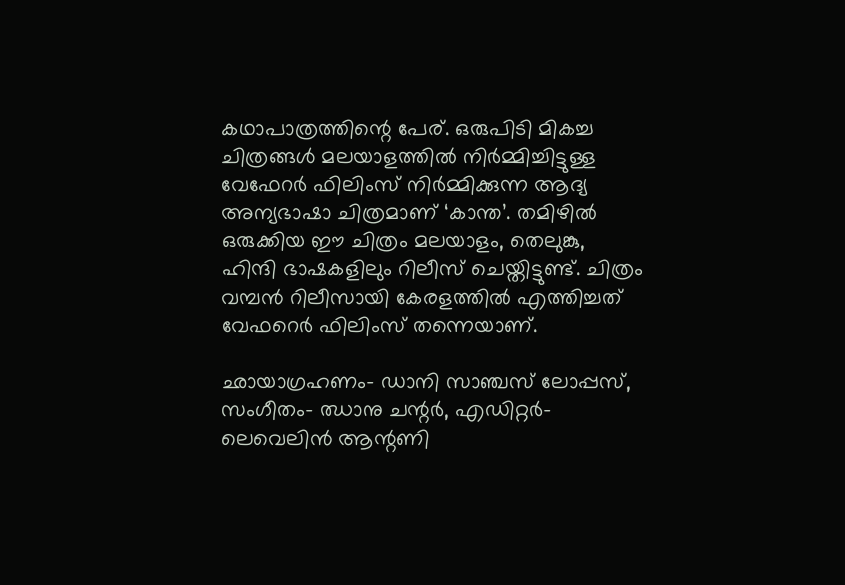കഥാപാത്രത്തിന്റെ പേര്. ഒരുപിടി മികച്ച ചിത്രങ്ങൾ മലയാളത്തിൽ നിർമ്മിച്ചിട്ടുള്ള വേഫേറർ ഫിലിംസ് നിർമ്മിക്കുന്ന ആദ്യ അന്യഭാഷാ ചിത്രമാണ് ‘കാന്ത’. തമിഴിൽ ഒരുക്കിയ ഈ ചിത്രം മലയാളം, തെലുങ്കു, ഹിന്ദി ഭാഷകളിലും റിലീസ് ചെയ്തിട്ടുണ്ട്. ചിത്രം വമ്പൻ റിലീസായി കേരളത്തിൽ എത്തിച്ചത് വേഫറെർ ഫിലിംസ് തന്നെയാണ്.

ഛായാഗ്രഹണം- ഡാനി സാഞ്ചസ് ലോപ്പസ്, സംഗീതം- ഝാനു ചന്റർ, എഡിറ്റർ- ലെവെലിൻ ആന്റണി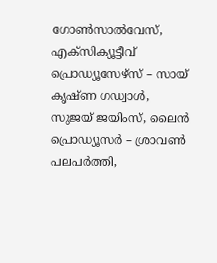ഗോൺസാൽവേസ്, എക്സിക്യൂട്ടീവ് പ്രൊഡ്യൂസേഴ്സ് – സായ് കൃഷ്ണ ഗഡ്വാൾ, സുജയ് ജയിംസ്, ലൈൻ പ്രൊഡ്യൂസർ – ശ്രാവൺ പലപർത്തി,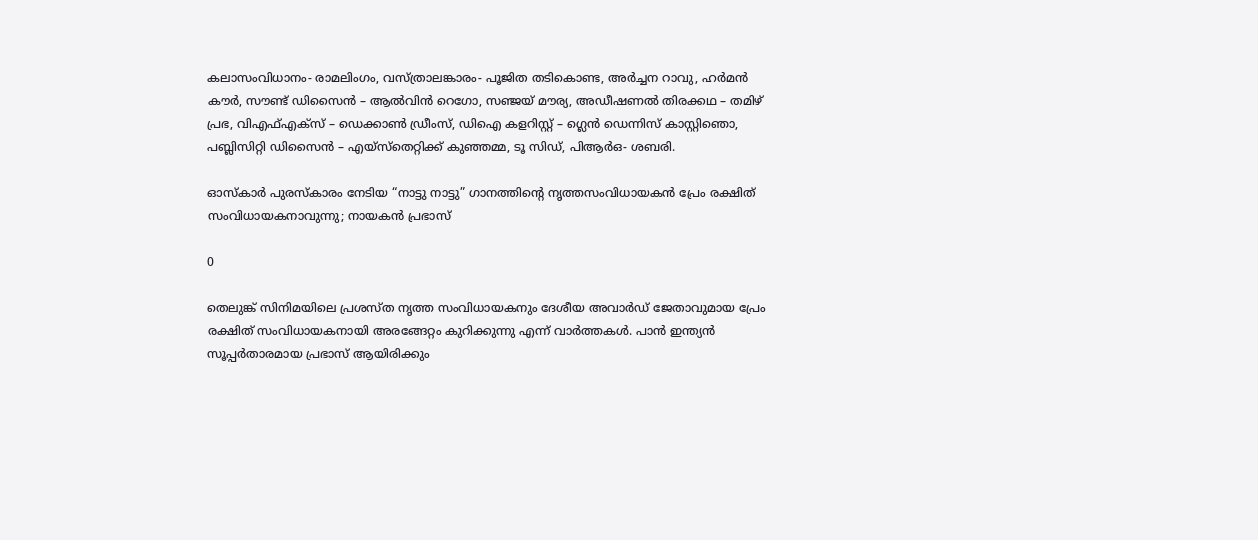കലാസംവിധാനം- രാമലിംഗം, വസ്ത്രാലങ്കാരം- പൂജിത തടികൊണ്ട, അർച്ചന റാവു, ഹർമൻ കൗർ, സൗണ്ട് ഡിസൈൻ – ആൽവിൻ റെഗോ, സഞ്ജയ് മൗര്യ, അഡീഷണൽ തിരക്കഥ – തമിഴ് പ്രഭ, വിഎഫ്എക്സ് – ഡെക്കാൺ ഡ്രീംസ്, ഡിഐ കളറിസ്റ്റ് – ഗ്ലെൻ ഡെന്നിസ് കാസ്റ്റിഞൊ, പബ്ലിസിറ്റി ഡിസൈൻ – എയ്സ്തെറ്റിക്ക് കുഞ്ഞമ്മ, ടൂ സിഡ്, പിആർഒ- ശബരി.

ഓസ്കാർ പുരസ്‍കാരം നേടിയ “നാട്ടു നാട്ടു” ഗാനത്തിന്റെ നൃത്തസംവിധായകൻ പ്രേം രക്ഷിത് സംവിധായകനാവുന്നു; നായകൻ പ്രഭാസ്

0

തെലുങ്ക് സിനിമയിലെ പ്രശസ്ത നൃത്ത സംവിധായകനും ദേശീയ അവാർഡ് ജേതാവുമായ പ്രേം രക്ഷിത് സംവിധായകനായി അരങ്ങേറ്റം കുറിക്കുന്നു എന്ന് വാർത്തകൾ. പാൻ ഇന്ത്യൻ സൂപ്പർതാരമായ പ്രഭാസ് ആയിരിക്കും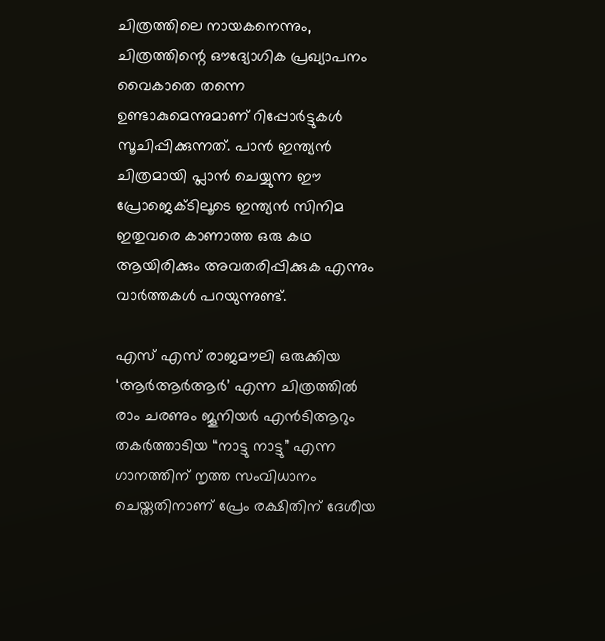ചിത്രത്തിലെ നായകനെന്നും, ചിത്രത്തിന്റെ ഔദ്യോഗിക പ്രഖ്യാപനം വൈകാതെ തന്നെ ഉണ്ടാകുമെന്നുമാണ് റിപ്പോർട്ടുകൾ സൂചിപ്പിക്കുന്നത്. പാൻ ഇന്ത്യൻ ചിത്രമായി പ്ലാൻ ചെയ്യുന്ന ഈ പ്രോജെക്ടിലൂടെ ഇന്ത്യൻ സിനിമ ഇതുവരെ കാണാത്ത ഒരു കഥ ആയിരിക്കും അവതരിപ്പിക്കുക എന്നും വാർത്തകൾ പറയുന്നുണ്ട്.

എസ് എസ് രാജമൗലി ഒരുക്കിയ ‘ആർആർആർ’ എന്ന ചിത്രത്തിൽ രാം ചരണും ജൂനിയർ എൻടിആറും തകർത്താടിയ “നാട്ടു നാട്ടു” എന്ന ഗാനത്തിന് നൃത്ത സംവിധാനം ചെയ്തതിനാണ് പ്രേം രക്ഷിതിന് ദേശീയ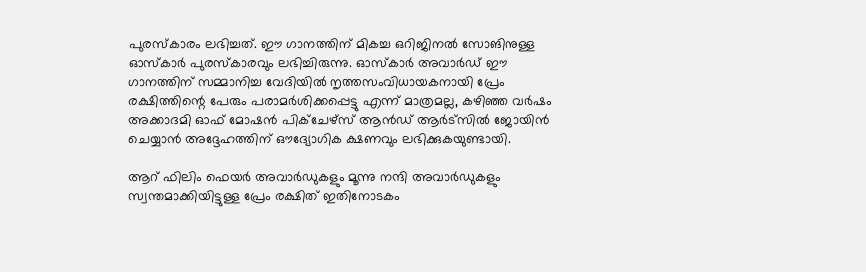പുരസ്‍കാരം ലഭിച്ചത്. ഈ ഗാനത്തിന് മികച്ച ഒറിജിനൽ സോങിനുള്ള ഓസ്കാർ പുരസ്‍കാരവും ലഭിച്ചിരുന്നു. ഓസ്കാർ അവാർഡ് ഈ ഗാനത്തിന് സമ്മാനിച്ച വേദിയിൽ നൃത്തസംവിധായകനായി പ്രേം രക്ഷിത്തിന്റെ പേരും പരാമർശിക്കപ്പെട്ടു എന്ന് മാത്രമല്ല, കഴിഞ്ഞ വർഷം അക്കാദമി ഓഫ് മോഷൻ പിക്ചേഴ്സ് ആൻഡ് ആർട്സിൽ ജോയിൻ ചെയ്യാൻ അദ്ദേഹത്തിന് ഔദ്യോഗിക ക്ഷണവും ലഭിക്കുകയുണ്ടായി.

ആറ് ഫിലിം ഫെയർ അവാർഡുകളും മൂന്നു നന്ദി അവാർഡുകളും സ്വന്തമാക്കിയിട്ടുള്ള പ്രേം രക്ഷിത് ഇതിനോടകം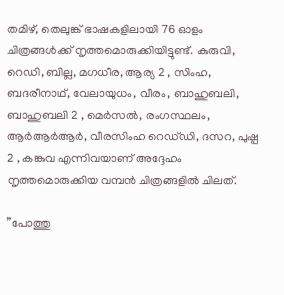തമിഴ്, തെലുങ്ക് ഭാഷകളിലായി 76 ഓളം ചിത്രങ്ങൾക്ക് നൃത്തമൊരുക്കിയിട്ടുണ്ട്. കുരുവി, റെഡി, ബില്ല, മഗധീര, ആര്യ 2 , സിംഹ, ബദരീനാഥ്, വേലായുധം, വീരം, ബാഹുബലി, ബാഹുബലി 2 , മെർസൽ, രംഗസ്ഥലം, ആർആർആർ, വീരസിംഹ റെഡ്‌ഡി, ദസറ, പുഷ്പ 2 , കങ്കുവ എന്നിവയാണ് അദ്ദേഹം നൃത്തമൊരുക്കിയ വമ്പൻ ചിത്രങ്ങളിൽ ചിലത്.

”പോത്തു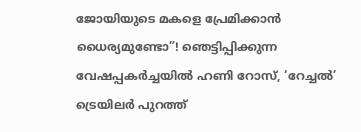ജോയിയുടെ മകളെ പ്രേമിക്കാൻ ധൈര്യമുണ്ടോ”! ഞെട്ടിപ്പിക്കുന്ന വേഷപ്പകർച്ചയിൽ ഹണി റോസ്, ‘റേച്ചൽ’ ട്രെയിലർ പുറത്ത്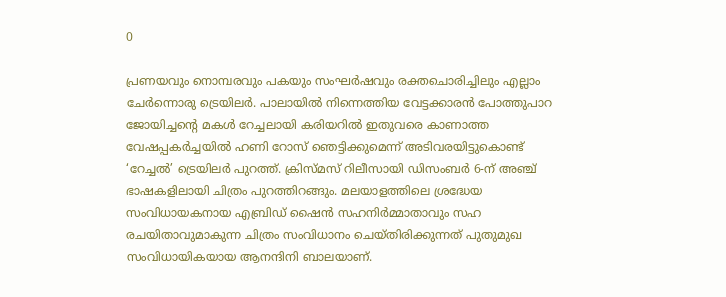0

പ്രണയവും നൊമ്പരവും പകയും സംഘർഷവും രക്തചൊരിച്ചിലും എല്ലാം ചേർന്നൊരു ട്രെയിലർ. പാലായിൽ നിന്നെത്തിയ വേട്ടക്കാരൻ പോത്തുപാറ ജോയിച്ചന്‍റെ മകള്‍ റേച്ചലായി കരിയറിൽ ഇതുവരെ കാണാത്ത വേഷപ്പകർച്ചയിൽ ഹണി റോസ് ഞെട്ടിക്കുമെന്ന് അടിവരയിട്ടുകൊണ്ട് ‘റേച്ചൽ’ ട്രെയിലർ പുറത്ത്. ക്രിസ്മസ് റിലീസായി ഡിസംബർ 6-ന് അഞ്ച് ഭാഷകളിലായി ചിത്രം പുറത്തിറങ്ങും. മലയാളത്തിലെ ശ്രദ്ധേയ സംവിധായകനായ എബ്രിഡ് ഷൈന്‍ സഹനിര്‍മ്മാതാവും സഹ രചയിതാവുമാകുന്ന ചിത്രം സംവിധാനം ചെയ്തിരിക്കുന്നത് പുതുമുഖ സംവിധായികയായ ആനന്ദിനി ബാലയാണ്.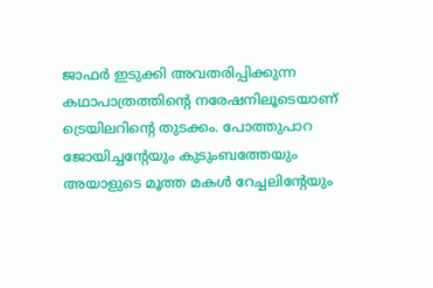ജാഫർ ഇടുക്കി അവതരിപ്പിക്കുന്ന കഥാപാത്രത്തിന്‍റെ നരേഷനിലൂടെയാണ് ട്രെയിലറിന്‍റെ തുടക്കം. പോത്തുപാറ ജോയിച്ചന്‍റേയും കുടുംബത്തേയും അയാളുടെ മൂത്ത മകൾ റേച്ചലിന്‍റേയും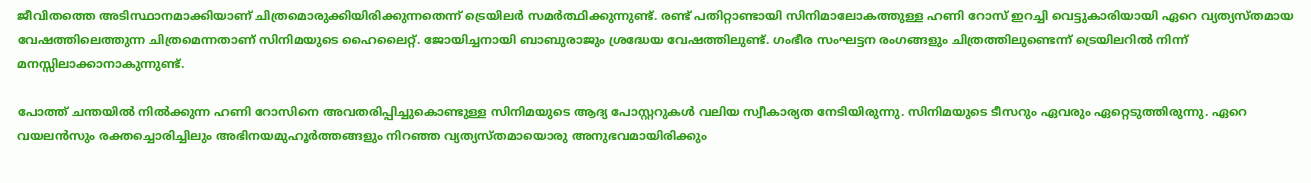ജീവിതത്തെ അടിസ്ഥാനമാക്കിയാണ് ചിത്രമൊരുക്കിയിരിക്കുന്നതെന്ന് ട്രെയിലർ സമർത്ഥിക്കുന്നുണ്ട്. രണ്ട് പതിറ്റാണ്ടായി സിനിമാലോകത്തുള്ള ഹണി റോസ് ഇറച്ചി വെട്ടുകാരിയായി ഏറെ വ്യത്യസ്തമായ വേഷത്തിലെത്തുന്ന ചിത്രമെന്നതാണ് സിനിമയുടെ ഹൈലൈറ്റ്. ജോയിച്ചനായി ബാബുരാജും ശ്രദ്ധേയ വേഷത്തിലുണ്ട്. ഗംഭീര സംഘട്ടന രംഗങ്ങളും ചിത്രത്തിലുണ്ടെന്ന് ട്രെയിലറിൽ നിന്ന് മനസ്സിലാക്കാനാകുന്നുണ്ട്.

പോത്ത് ചന്തയിൽ നിൽക്കുന്ന ഹണി റോസിനെ അവതരിപ്പിച്ചുകൊണ്ടുള്ള സിനിമയുടെ ആദ്യ പോസ്റ്ററുകൾ വലിയ സ്വീകാര്യത നേടിയിരുന്നു. സിനിമയുടെ ടീസറും ഏവരും ഏറ്റെടുത്തിരുന്നു. ഏറെ വയലന്‍സും രക്തച്ചൊരിച്ചിലും അഭിനയമുഹൂർത്തങ്ങളും നിറഞ്ഞ വ്യത്യസ്തമായൊരു അനുഭവമായിരിക്കും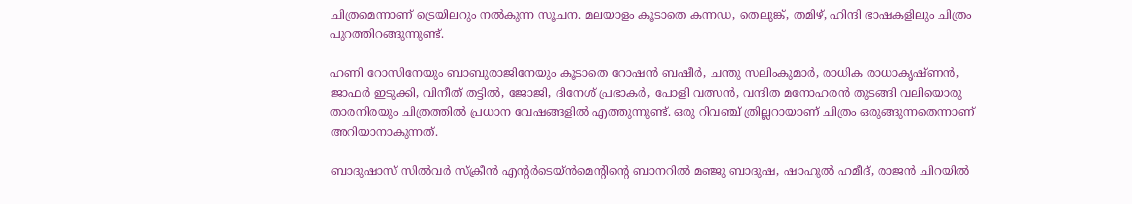ചിത്രമെന്നാണ് ട്രെയിലറും നൽകുന്ന സൂചന. മലയാളം കൂടാതെ കന്നഡ, തെലുങ്ക്, തമിഴ്, ഹിന്ദി ഭാഷകളിലും ചിത്രം പുറത്തിറങ്ങുന്നുണ്ട്.

ഹണി റോസിനേയും ബാബുരാജിനേയും കൂടാതെ റോഷന്‍ ബഷീര്‍, ചന്തു സലിംകുമാര്‍, രാധിക രാധാകൃഷ്ണന്‍, ജാഫര്‍ ഇടുക്കി, വിനീത് തട്ടില്‍, ജോജി, ദിനേശ് പ്രഭാകര്‍, പോളി വത്സൻ, വന്ദിത മനോഹരന്‍ തുടങ്ങി വലിയൊരു താരനിരയും ചിത്രത്തില്‍ പ്രധാന വേഷങ്ങളില്‍ എത്തുന്നുണ്ട്. ഒരു റിവ‌ഞ്ച് ത്രില്ലറായാണ് ചിത്രം ഒരുങ്ങുന്നതെന്നാണ് അറിയാനാകുന്നത്.

ബാദുഷാസ് സിൽവർ സ്ക്രീൻ എന്‍റർടെയ്ൻമെന്‍റിന്‍റെ ബാനറില്‍ മഞ്ജു ബാദുഷ, ഷാഹുൽ ഹമീദ്, രാജന്‍ ചിറയിൽ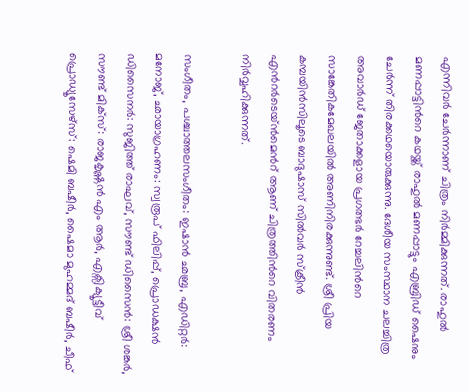എന്നിവർ ചേര്‍ന്നാണ് ചിത്രം നിർമ്മിക്കുന്നത്. രാഹുൽ മണപ്പാട്ടിന്‍റെ കഥയ്ക്ക് രാഹുൽ മണപ്പാട്ടും എബ്രിഡ് ഷൈനും ചേർന്ന് തിരക്കഥയൊരുക്കുന്നു. ദേശീയ സംസ്ഥാന ചലച്ചിത്ര അവാർഡ് ജേതാക്കളായ പ്രഗത്ഭർ റേച്ചലിന്‍റെ സാങ്കേതികമേഖലയിൽ അണിനിരക്കുന്നുണ്ട്. ശ്രീ പ്രിയ കമ്പയിൻസിലൂടെ ബാദുഷാസ് സിൽവർ സ്ക്രീൻ എന്‍റർടെയ്ൻമെന്‍റ് ആണ് ചിത്രത്തിന്‍റെ വിതരണം നിർവ്വഹിക്കുന്നത്.

സംഗീതം, പശ്ചാത്തലസംഗീതം: ഇഷാൻ ഛബ്ര, എഡിറ്റർ: മനോജ്, ഛായാഗ്രഹണം: സ്വരൂപ് ഫിലിപ്പ്, പ്രൊഡക്ഷൻ ഡിസൈനർ: സുജിത്ത് രാഘവ്, സൗണ്ട് ഡിസൈൻ: ശ്രീ ശങ്കർ, സൗണ്ട് മിക്സ്: രാജകൃഷ്ണൻ എം ആർ, എക്സിക്യൂട്ടീവ് പ്രൊഡ്യൂസേഴ്സ്: ഷെമി ബഷീര്‍, ഷൈമാ മുഹമ്മദ്‌ ബഷീര്‍, ചീഫ്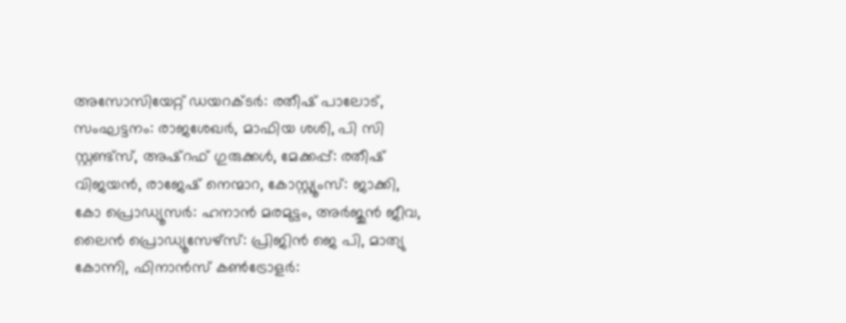അസോസിയേറ്റ് ഡയറക്ടർ: രതീഷ് പാലോട്, സംഘട്ടനം: രാജശേഖർ, മാഫിയ ശശി, പി സി സ്റ്റണ്ട്സ്, അഷ്റഫ് ഗുരുക്കൾ, മേക്കപ്പ്: രതീഷ് വിജയൻ, രാജേഷ് നെന്മാറ, കോസ്റ്റ്യൂംസ്: ജാക്കി, കോ പ്രൊഡ്യൂസർ: ഹനാൻ മരമുട്ടം, അർജുൻ ജീവ, ലൈൻ പ്രൊഡ്യൂസേഴ്സ്: പ്രിജിൻ ജെ പി, മാത്യു കോന്നി, ഫിനാൻസ് കൺട്രോളർ: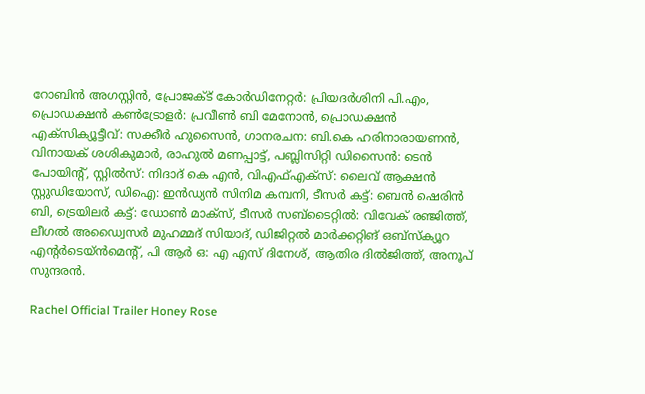റോബിൻ അഗസ്റ്റിൻ, പ്രോജക്ട് കോർഡിനേറ്റർ: പ്രിയദർശിനി പി.എം, പ്രൊഡക്ഷൻ കൺട്രോളർ: പ്രവീൺ ബി മേനോൻ, പ്രൊഡക്ഷൻ എക്സിക്യൂട്ടീവ്: സക്കീർ ഹുസൈൻ, ഗാനരചന: ബി.കെ ഹരിനാരായണൻ, വിനായക് ശശികുമാർ, രാഹുൽ മണപ്പാട്ട്, പബ്ലിസിറ്റി ഡിസൈൻ: ടെന്‍ പോയിൻ്റ്, സ്റ്റിൽസ്: നിദാദ് കെ എൻ, വിഎഫ്എക്സ്: ലൈവ് ആക്ഷൻ സ്റ്റുഡിയോസ്, ഡിഐ: ഇൻഡ്യൻ സിനിമ കമ്പനി, ടീസർ കട്ട്: ബെൻ ഷെരിൻ ബി, ട്രെയിലർ കട്ട്: ഡോൺ മാക്സ്, ടീസർ സബ്‍ടൈറ്റിൽ: വിവേക് രഞ്ജിത്ത്, ലീഗൽ അഡ്വൈസർ മുഹമ്മദ് സിയാദ്, ഡിജിറ്റൽ മാർക്കറ്റിങ് ഒബ്സ്ക്യൂറ എന്‍റർടെയ്ൻമെന്‍റ്, പി ആര്‍ ഒ: എ എസ് ദിനേശ്, ആതിര ദിൽജിത്ത്, അനൂപ് സുന്ദരൻ.

Rachel Official Trailer Honey Rose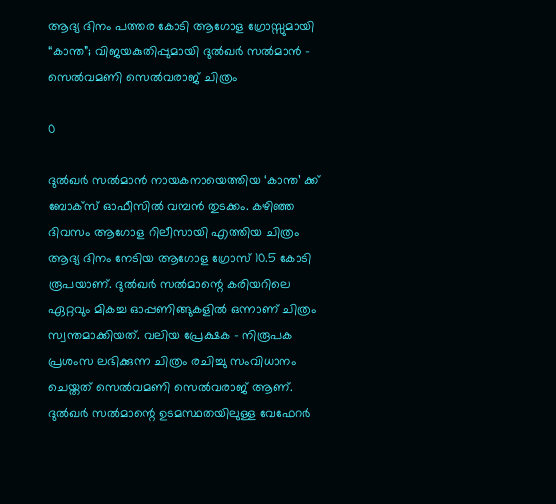ആദ്യ ദിനം പത്തര കോടി ആഗോള ഗ്രോസ്സുമായി “കാന്ത”; വിജയകുതിപ്പുമായി ദുൽഖർ സൽമാൻ – സെൽവമണി സെൽവരാജ് ചിത്രം

0

ദുൽഖർ സൽമാൻ നായകനായെത്തിയ ‘കാന്ത’ ക്ക് ബോക്സ് ഓഫീസിൽ വമ്പൻ തുടക്കം. കഴിഞ്ഞ ദിവസം ആഗോള റിലീസായി എത്തിയ ചിത്രം ആദ്യ ദിനം നേടിയ ആഗോള ഗ്രോസ് 10.5 കോടി രൂപയാണ്. ദുൽഖർ സൽമാന്റെ കരിയറിലെ ഏറ്റവും മികച്ച ഓപ്പണിങ്ങുകളിൽ ഒന്നാണ് ചിത്രം സ്വന്തമാക്കിയത്. വലിയ പ്രേക്ഷക – നിരൂപക പ്രശംസ ലഭിക്കുന്ന ചിത്രം രചിച്ചു സംവിധാനം ചെയ്തത് സെൽവമണി സെൽവരാജ് ആണ്. ദുൽഖർ സൽമാന്റെ ഉടമസ്ഥതയിലുള്ള വേഫേറർ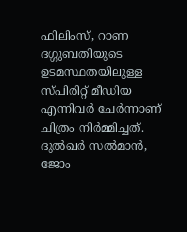ഫിലിംസ്, റാണ ദഗ്ഗുബതിയുടെ ഉടമസ്ഥതയിലുള്ള സ്പിരിറ്റ് മീഡിയ എന്നിവർ ചേർന്നാണ് ചിത്രം നിർമ്മിച്ചത്. ദുൽഖർ സൽമാൻ, ജോം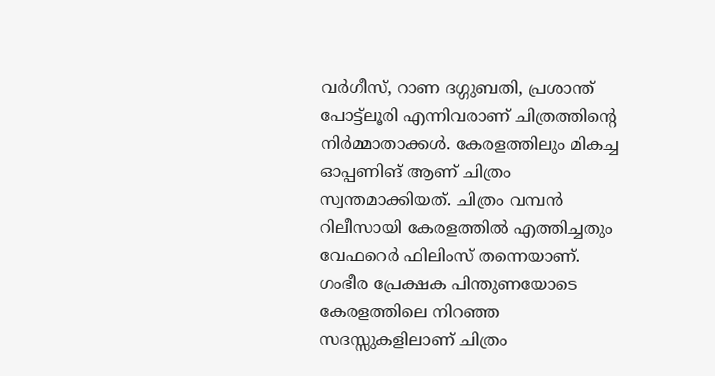വർഗീസ്, റാണ ദഗ്ഗുബതി, പ്രശാന്ത് പോട്ട്ലൂരി എന്നിവരാണ് ചിത്രത്തിന്റെ നിർമ്മാതാക്കൾ. കേരളത്തിലും മികച്ച ഓപ്പണിങ് ആണ് ചിത്രം സ്വന്തമാക്കിയത്. ചിത്രം വമ്പൻ റിലീസായി കേരളത്തിൽ എത്തിച്ചതും വേഫറെർ ഫിലിംസ് തന്നെയാണ്. ഗംഭീര പ്രേക്ഷക പിന്തുണയോടെ കേരളത്തിലെ നിറഞ്ഞ സദസ്സുകളിലാണ് ചിത്രം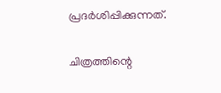പ്രദർശിപ്പിക്കുന്നത്.

ചിത്രത്തിന്റെ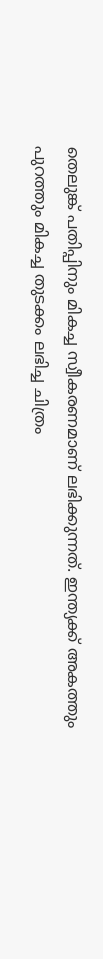തെലുങ്ക് പതിപ്പിനും മികച്ച സ്വീകരണമാണ് ലഭിക്കുന്നത്. ഇന്ത്യക്ക് അകത്തും പുറത്തും മികച്ച തുടക്കം ലഭിച്ച ചിത്രം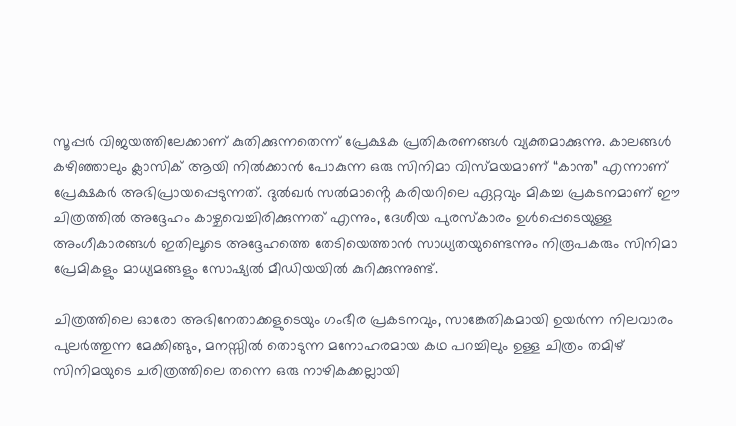സൂപ്പർ വിജയത്തിലേക്കാണ് കുതിക്കുന്നതെന്ന് പ്രേക്ഷക പ്രതികരണങ്ങൾ വ്യക്തമാക്കുന്നു. കാലങ്ങൾ കഴിഞ്ഞാലും ക്ലാസിക് ആയി നിൽക്കാൻ പോകുന്ന ഒരു സിനിമാ വിസ്മയമാണ് “കാന്ത” എന്നാണ് പ്രേക്ഷകർ അഭിപ്രായപ്പെടുന്നത്. ദുൽഖർ സൽമാൻ്റെ കരിയറിലെ ഏറ്റവും മികച്ച പ്രകടനമാണ് ഈ ചിത്രത്തിൽ അദ്ദേഹം കാഴ്ചവെച്ചിരിക്കുന്നത് എന്നും, ദേശീയ പുരസ്കാരം ഉൾപ്പെടെയുള്ള അംഗീകാരങ്ങൾ ഇതിലൂടെ അദ്ദേഹത്തെ തേടിയെത്താൻ സാധ്യതയുണ്ടെന്നും നിരൂപകരും സിനിമാ പ്രേമികളും മാധ്യമങ്ങളും സോഷ്യൽ മീഡിയയിൽ കുറിക്കുന്നുണ്ട്.

ചിത്രത്തിലെ ഓരോ അഭിനേതാക്കളുടെയും ഗംഭീര പ്രകടനവും, സാങ്കേതികമായി ഉയർന്ന നിലവാരം പുലർത്തുന്ന മേക്കിങ്ങും, മനസ്സിൽ തൊടുന്ന മനോഹരമായ കഥ പറച്ചിലും ഉള്ള ചിത്രം തമിഴ് സിനിമയുടെ ചരിത്രത്തിലെ തന്നെ ഒരു നാഴികക്കല്ലായി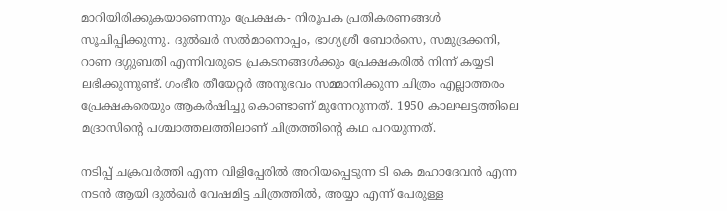മാറിയിരിക്കുകയാണെന്നും പ്രേക്ഷക- നിരൂപക പ്രതികരണങ്ങൾ സൂചിപ്പിക്കുന്നു. ദുൽഖർ സൽമാനൊപ്പം, ഭാഗ്യശ്രീ ബോർസെ, സമുദ്രക്കനി, റാണ ദഗ്ഗുബതി എന്നിവരുടെ പ്രകടനങ്ങൾക്കും പ്രേക്ഷകരിൽ നിന്ന് കയ്യടി ലഭിക്കുന്നുണ്ട്. ഗംഭീര തീയേറ്റർ അനുഭവം സമ്മാനിക്കുന്ന ചിത്രം എല്ലാത്തരം പ്രേക്ഷകരെയും ആകർഷിച്ചു കൊണ്ടാണ് മുന്നേറുന്നത്. 1950 കാലഘട്ടത്തിലെ മദ്രാസിന്റെ പശ്ചാത്തലത്തിലാണ് ചിത്രത്തിന്റെ കഥ പറയുന്നത്.

നടിപ്പ് ചക്രവർത്തി എന്ന വിളിപ്പേരിൽ അറിയപ്പെടുന്ന ടി കെ മഹാദേവൻ എന്ന നടൻ ആയി ദുൽഖർ വേഷമിട്ട ചിത്രത്തിൽ, അയ്യാ എന്ന് പേരുള്ള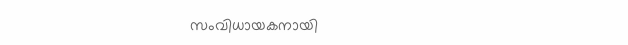സംവിധായകനായി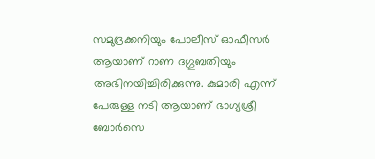സമുദ്രക്കനിയും പോലീസ് ഓഫീസർ ആയാണ് റാണ ദഗ്ഗുബതിയും അഭിനയിച്ചിരിക്കുന്നു. കുമാരി എന്ന് പേരുള്ള നടി ആയാണ് ഭാഗ്യശ്രീ ബോർസെ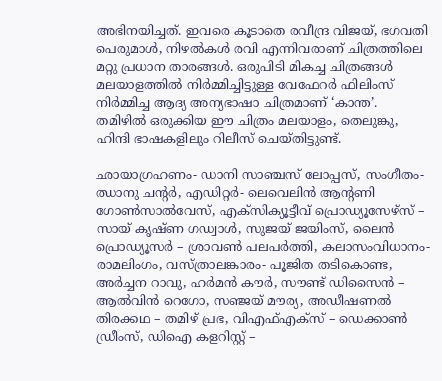അഭിനയിച്ചത്. ഇവരെ കൂടാതെ രവീന്ദ്ര വിജയ്, ഭഗവതി പെരുമാൾ, നിഴൽകൾ രവി എന്നിവരാണ് ചിത്രത്തിലെ മറ്റു പ്രധാന താരങ്ങൾ. ഒരുപിടി മികച്ച ചിത്രങ്ങൾ മലയാളത്തിൽ നിർമ്മിച്ചിട്ടുള്ള വേഫേറർ ഫിലിംസ് നിർമ്മിച്ച ആദ്യ അന്യഭാഷാ ചിത്രമാണ് ‘കാന്ത’. തമിഴിൽ ഒരുക്കിയ ഈ ചിത്രം മലയാളം, തെലുങ്കു, ഹിന്ദി ഭാഷകളിലും റിലീസ് ചെയ്തിട്ടുണ്ട്.

ഛായാഗ്രഹണം- ഡാനി സാഞ്ചസ് ലോപ്പസ്, സംഗീതം- ഝാനു ചന്റർ, എഡിറ്റർ- ലെവെലിൻ ആന്റണി ഗോൺസാൽവേസ്, എക്സിക്യൂട്ടീവ് പ്രൊഡ്യൂസേഴ്സ് – സായ് കൃഷ്ണ ഗഡ്വാൾ, സുജയ് ജയിംസ്, ലൈൻ പ്രൊഡ്യൂസർ – ശ്രാവൺ പലപർത്തി, കലാസംവിധാനം- രാമലിംഗം, വസ്ത്രാലങ്കാരം- പൂജിത തടികൊണ്ട, അർച്ചന റാവു, ഹർമൻ കൗർ, സൗണ്ട് ഡിസൈൻ – ആൽവിൻ റെഗോ, സഞ്ജയ് മൗര്യ, അഡീഷണൽ തിരക്കഥ – തമിഴ് പ്രഭ, വിഎഫ്എക്സ് – ഡെക്കാൺ ഡ്രീംസ്, ഡിഐ കളറിസ്റ്റ് –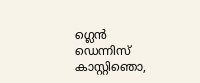ഗ്ലെൻ ഡെന്നിസ് കാസ്റ്റിഞൊ,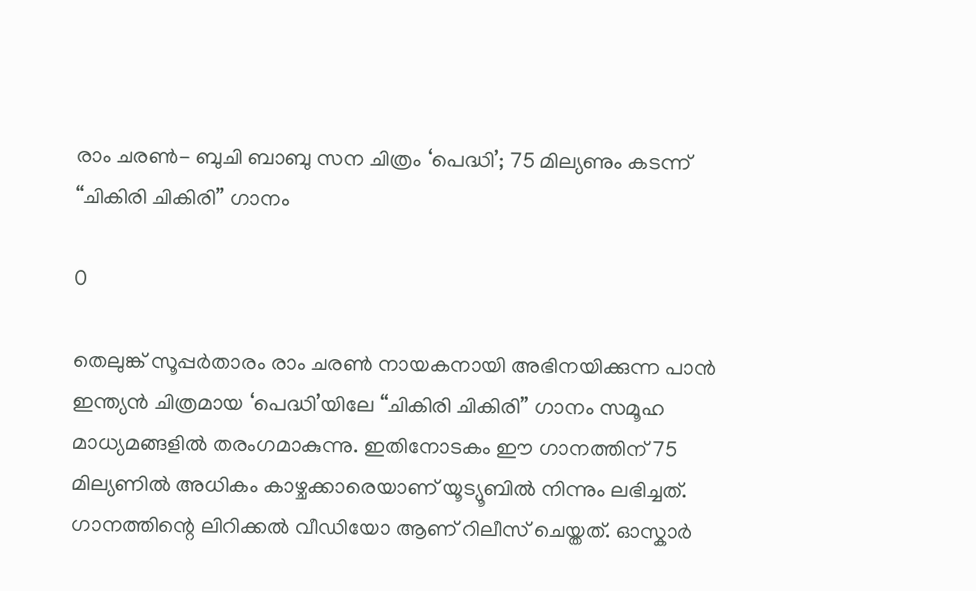രാം ചരൺ- ബുചി ബാബു സന ചിത്രം ‘പെദ്ധി’; 75 മില്യണും കടന്ന് “ചികിരി ചികിരി” ഗാനം

0

തെലുങ്ക് സൂപ്പർതാരം രാം ചരൺ നായകനായി അഭിനയിക്കുന്ന പാൻ ഇന്ത്യൻ ചിത്രമായ ‘പെദ്ധി’യിലേ “ചികിരി ചികിരി” ഗാനം സമൂഹ മാധ്യമങ്ങളിൽ തരംഗമാകുന്നു. ഇതിനോടകം ഈ ഗാനത്തിന് 75 മില്യണിൽ അധികം കാഴ്ചക്കാരെയാണ് യൂട്യൂബിൽ നിന്നും ലഭിച്ചത്. ഗാനത്തിന്റെ ലിറിക്കൽ വീഡിയോ ആണ് റിലീസ് ചെയ്തത്. ഓസ്കാർ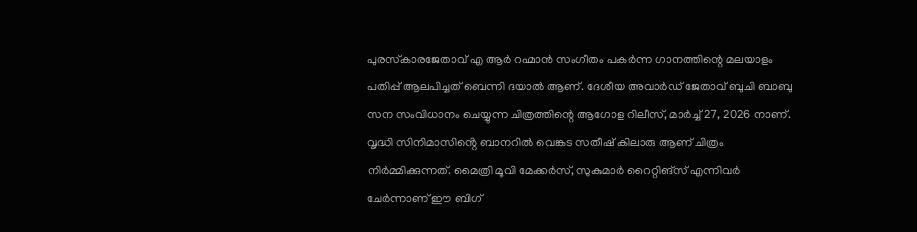പുരസ്‌കാരജേതാവ് എ ആർ റഹ്മാൻ സംഗീതം പകർന്ന ഗാനത്തിന്റെ മലയാളം പതിപ്പ് ആലപിച്ചത് ബെന്നി ദയാൽ ആണ്. ദേശീയ അവാർഡ് ജേതാവ് ബുചി ബാബു സന സംവിധാനം ചെയ്യുന്ന ചിത്രത്തിന്റെ ആഗോള റിലീസ്, മാർച്ച് 27, 2026 നാണ്. വൃദ്ധി സിനിമാസിൻ്റെ ബാനറിൽ വെങ്കട സതീഷ് കിലാരു ആണ് ചിത്രം നിർമ്മിക്കുന്നത്. മൈത്രി മൂവി മേക്കർസ്, സുകുമാർ റൈറ്റിങ്സ് എന്നിവർ ചേർന്നാണ് ഈ ബിഗ്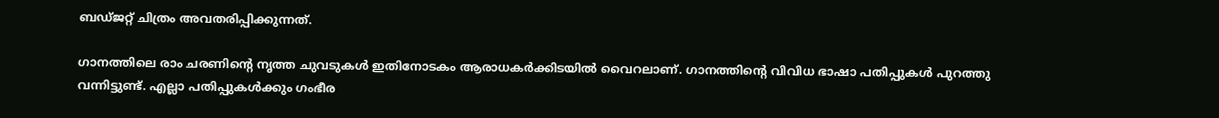ബഡ്ജറ്റ് ചിത്രം അവതരിപ്പിക്കുന്നത്.

ഗാനത്തിലെ രാം ചരണിന്റെ നൃത്ത ചുവടുകൾ ഇതിനോടകം ആരാധകർക്കിടയിൽ വൈറലാണ്. ഗാനത്തിന്റെ വിവിധ ഭാഷാ പതിപ്പുകൾ പുറത്തു വന്നിട്ടുണ്ട്. എല്ലാ പതിപ്പുകൾക്കും ഗംഭീര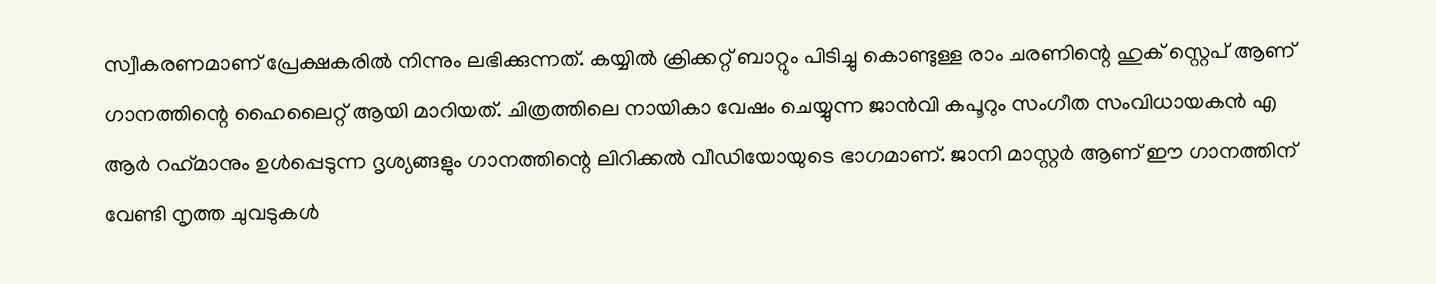സ്വീകരണമാണ് പ്രേക്ഷകരിൽ നിന്നും ലഭിക്കുന്നത്. കയ്യിൽ ക്രിക്കറ്റ് ബാറ്റും പിടിച്ചു കൊണ്ടുള്ള രാം ചരണിന്റെ ഹുക് സ്റ്റെപ് ആണ് ഗാനത്തിന്റെ ഹൈലൈറ്റ് ആയി മാറിയത്. ചിത്രത്തിലെ നായികാ വേഷം ചെയ്യുന്ന ജാൻവി കപൂറും സംഗീത സംവിധായകൻ എ ആർ റഹ്‍മാനും ഉൾപ്പെടുന്ന ദൃശ്യങ്ങളും ഗാനത്തിന്റെ ലിറിക്കൽ വീഡിയോയുടെ ഭാഗമാണ്. ജാനി മാസ്റ്റർ ആണ് ഈ ഗാനത്തിന് വേണ്ടി നൃത്ത ചുവടുകൾ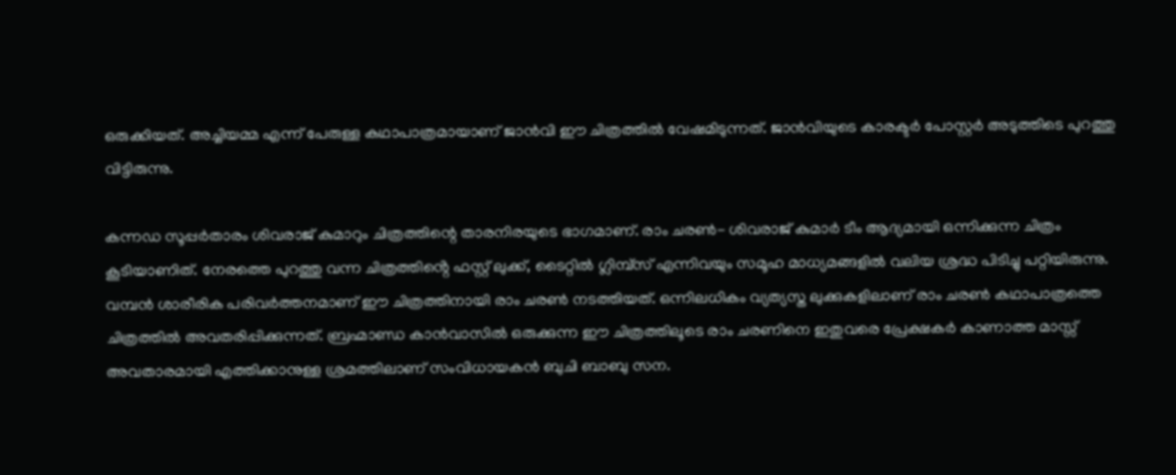ഒരുക്കിയത്. അച്ചിയമ്മ എന്ന് പേരുള്ള കഥാപാത്രമായാണ് ജാൻവി ഈ ചിത്രത്തിൽ വേഷമിടുന്നത്. ജാൻവിയുടെ കാരക്ടർ പോസ്റ്റർ അടുത്തിടെ പുറത്തു വിട്ടിരുന്നു.

കന്നഡ സൂപ്പർതാരം ശിവരാജ് കുമാറും ചിത്രത്തിന്റെ താരനിരയുടെ ഭാഗമാണ്. രാം ചരൺ- ശിവരാജ് കുമാർ ടീം ആദ്യമായി ഒന്നിക്കുന്ന ചിത്രം കൂടിയാണിത്. നേരത്തെ പുറത്തു വന്ന ചിത്രത്തിൻ്റെ ഫസ്റ്റ് ലുക്ക്, ടൈറ്റിൽ ഗ്ലിമ്പ്സ് എന്നിവയും സമൂഹ മാധ്യമങ്ങളിൽ വലിയ ശ്രദ്ധ പിടിച്ചു പറ്റിയിരുന്നു. വമ്പൻ ശാരീരിക പരിവർത്തനമാണ് ഈ ചിത്രത്തിനായി രാം ചരൺ നടത്തിയത്. ഒന്നിലധികം വ്യത്യസ്ത ലുക്കുകളിലാണ് രാം ചരൺ കഥാപാത്രത്തെ ചിത്രത്തിൽ അവതരിപ്പിക്കുന്നത്. ബ്രഹ്മാണ്ഡ കാൻവാസിൽ ഒരുക്കുന്ന ഈ ചിത്രത്തിലൂടെ രാം ചരണിനെ ഇതുവരെ പ്രേക്ഷകർ കാണാത്ത മാസ്സ് അവതാരമായി എത്തിക്കാനുള്ള ശ്രമത്തിലാണ് സംവിധായകൻ ബുചി ബാബു സന.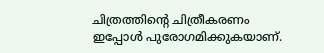ചിത്രത്തിന്റെ ചിത്രീകരണം ഇപ്പോൾ പുരോഗമിക്കുകയാണ്.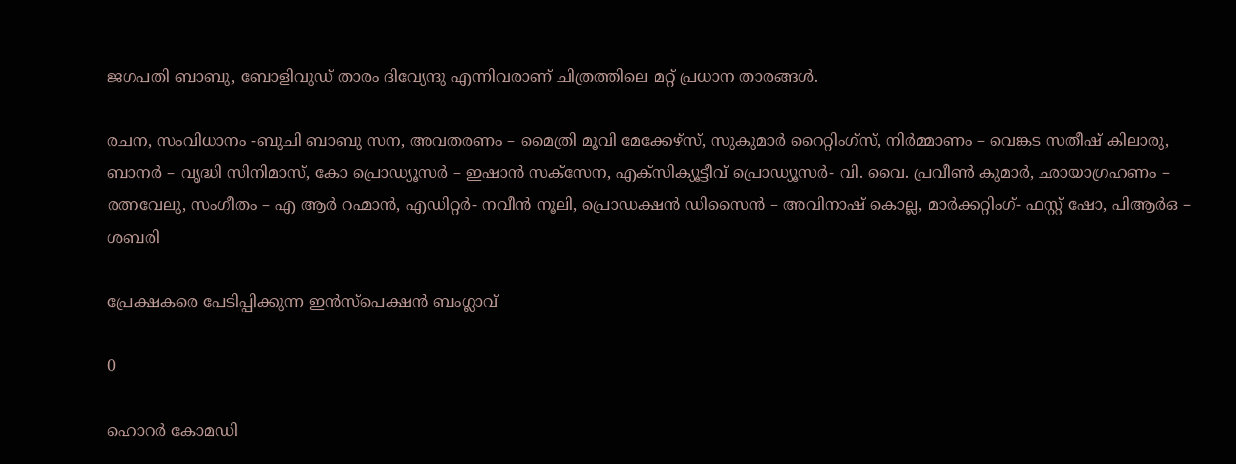ജഗപതി ബാബു, ബോളിവുഡ് താരം ദിവ്യേന്ദു എന്നിവരാണ് ചിത്രത്തിലെ മറ്റ് പ്രധാന താരങ്ങൾ.

രചന, സംവിധാനം -ബുചി ബാബു സന, അവതരണം – മൈത്രി മൂവി മേക്കേഴ്‌സ്, സുകുമാർ റൈറ്റിംഗ്സ്, നിർമ്മാണം – വെങ്കട സതീഷ് കിലാരു, ബാനർ – വൃദ്ധി സിനിമാസ്, കോ പ്രൊഡ്യൂസർ – ഇഷാൻ സക്സേന, എക്സിക്യൂട്ടീവ് പ്രൊഡ്യൂസർ- വി. വൈ. പ്രവീൺ കുമാർ, ഛായാഗ്രഹണം – രത്നവേലു, സംഗീതം – എ ആർ റഹ്മാൻ, എഡിറ്റർ- നവീൻ നൂലി, പ്രൊഡക്ഷൻ ഡിസൈൻ – അവിനാഷ് കൊല്ല, മാർക്കറ്റിംഗ്- ഫസ്റ്റ് ഷോ, പിആർഒ – ശബരി

പ്രേക്ഷകരെ പേടിപ്പിക്കുന്ന ഇൻസ്പെക്ഷൻ ബംഗ്ലാവ്

0

ഹൊറർ കോമഡി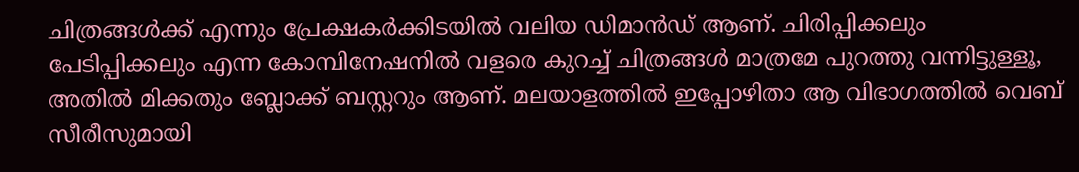ചിത്രങ്ങൾക്ക് എന്നും പ്രേക്ഷകർക്കിടയിൽ വലിയ ഡിമാൻഡ് ആണ്. ചിരിപ്പിക്കലും പേടിപ്പിക്കലും എന്ന കോമ്പിനേഷനിൽ വളരെ കുറച്ച് ചിത്രങ്ങൾ മാത്രമേ പുറത്തു വന്നിട്ടുള്ളൂ, അതിൽ മിക്കതും ബ്ലോക്ക് ബസ്റ്ററും ആണ്. മലയാളത്തിൽ ഇപ്പോഴിതാ ആ വിഭാഗത്തിൽ വെബ് സീരീസുമായി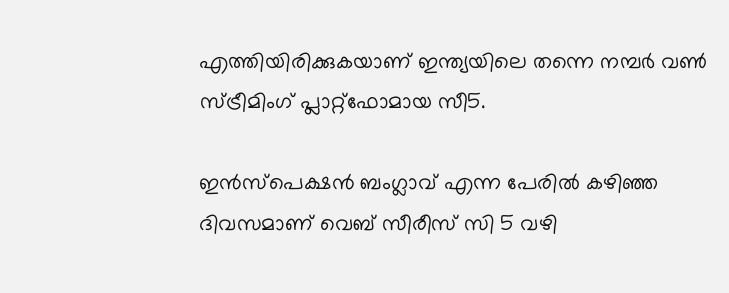എത്തിയിരിക്കുകയാണ് ഇന്ത്യയിലെ തന്നെ നമ്പർ വൺ സ്ട്രീമിംഗ് പ്ലാറ്റ്ഫോമായ സീ5.

ഇൻസ്പെക്ഷൻ ബംഗ്ലാവ് എന്ന പേരിൽ കഴിഞ്ഞ ദിവസമാണ് വെബ് സീരീസ് സി 5 വഴി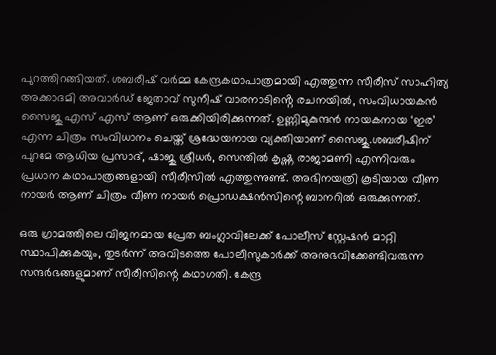പുറത്തിറങ്ങിയത്. ശബരീഷ് വർമ്മ കേന്ദ്രകഥാപാത്രമായി എത്തുന്ന സീരീസ് സാഹിത്യ അക്കാദമി അവാർഡ് ജേതാവ് സുനീഷ് വാരനാടിൻ്റെ രചനയിൽ, സംവിധായകൻ സൈജു എസ് എസ് ആണ് ഒരുക്കിയിരിക്കുന്നത്. ഉണ്ണിമുകുന്ദൻ നായകനായ ‘ഇര’ എന്ന ചിത്രം സംവിധാനം ചെയ്ത് ശ്രദ്ധേയനായ വ്യക്തിയാണ് സൈജു.ശബരീഷിന് പുറമേ ആധിയ പ്രസാദ്, ഷാജു ശ്രീധർ, സെന്തിൽ കൃഷ്ണ രാജാമണി എന്നിവരും പ്രധാന കഥാപാത്രങ്ങളായി സീരീസിൽ എത്തുന്നുണ്ട്. അഭിനയത്രി കൂടിയായ വീണ നായർ ആണ് ചിത്രം വീണ നായർ പ്രൊഡക്ഷൻസിന്റെ ബാനറിൽ ഒരുക്കുന്നത്.

ഒരു ഗ്രാമത്തിലെ വിജനമായ പ്രേത ബംഗ്ലാവിലേക്ക് പോലീസ് സ്റ്റേഷൻ മാറ്റി സ്ഥാപിക്കുകയും, തുടർന്ന് അവിടത്തെ പോലീസുകാർക്ക് അനുഭവിക്കേണ്ടിവരുന്ന സന്ദർഭങ്ങളുമാണ് സീരീസിന്റെ കഥാഗതി. കേന്ദ്ര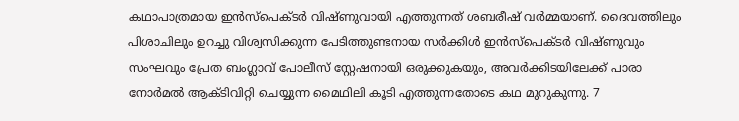കഥാപാത്രമായ ഇൻസ്പെക്ടർ വിഷ്ണുവായി എത്തുന്നത് ശബരീഷ് വർമ്മയാണ്. ദൈവത്തിലും പിശാചിലും ഉറച്ചു വിശ്വസിക്കുന്ന പേടിത്തുണ്ടനായ സർക്കിൾ ഇൻസ്പെക്ടർ വിഷ്ണുവും സംഘവും പ്രേത ബംഗ്ലാവ് പോലീസ് സ്റ്റേഷനായി ഒരുക്കുകയും, അവർക്കിടയിലേക്ക് പാരാ നോർമൽ ആക്ടിവിറ്റി ചെയ്യുന്ന മൈഥിലി കൂടി എത്തുന്നതോടെ കഥ മുറുകുന്നു. 7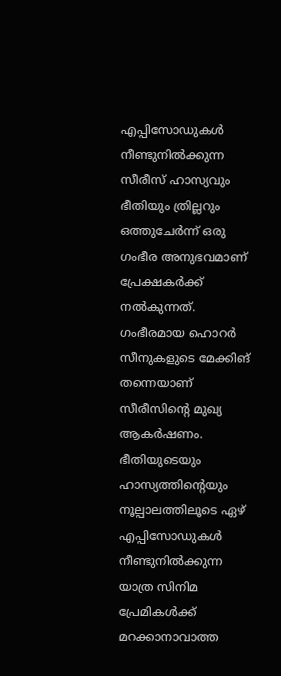എപ്പിസോഡുകൾ നീണ്ടുനിൽക്കുന്ന സീരീസ് ഹാസ്യവും ഭീതിയും ത്രില്ലറും ഒത്തുചേർന്ന് ഒരു ഗംഭീര അനുഭവമാണ് പ്രേക്ഷകർക്ക് നൽകുന്നത്. ഗംഭീരമായ ഹൊറർ സീനുകളുടെ മേക്കിങ് തന്നെയാണ് സീരീസിന്റെ മുഖ്യ ആകർഷണം. ഭീതിയുടെയും ഹാസ്യത്തിന്റെയും നൂല്പാലത്തിലൂടെ ഏഴ് എപ്പിസോഡുകൾ നീണ്ടുനിൽക്കുന്ന യാത്ര സിനിമ പ്രേമികൾക്ക് മറക്കാനാവാത്ത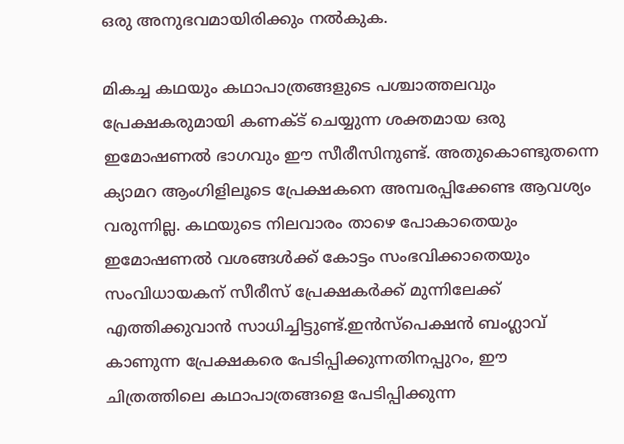ഒരു അനുഭവമായിരിക്കും നൽകുക.

മികച്ച കഥയും കഥാപാത്രങ്ങളുടെ പശ്ചാത്തലവും പ്രേക്ഷകരുമായി കണക്ട് ചെയ്യുന്ന ശക്തമായ ഒരു ഇമോഷണൽ ഭാഗവും ഈ സീരീസിനുണ്ട്. അതുകൊണ്ടുതന്നെ ക്യാമറ ആംഗിളിലൂടെ പ്രേക്ഷകനെ അമ്പരപ്പിക്കേണ്ട ആവശ്യം വരുന്നില്ല. കഥയുടെ നിലവാരം താഴെ പോകാതെയും ഇമോഷണൽ വശങ്ങൾക്ക് കോട്ടം സംഭവിക്കാതെയും സംവിധായകന് സീരീസ് പ്രേക്ഷകർക്ക് മുന്നിലേക്ക് എത്തിക്കുവാൻ സാധിച്ചിട്ടുണ്ട്.ഇൻസ്പെക്ഷൻ ബംഗ്ലാവ് കാണുന്ന പ്രേക്ഷകരെ പേടിപ്പിക്കുന്നതിനപ്പുറം, ഈ ചിത്രത്തിലെ കഥാപാത്രങ്ങളെ പേടിപ്പിക്കുന്ന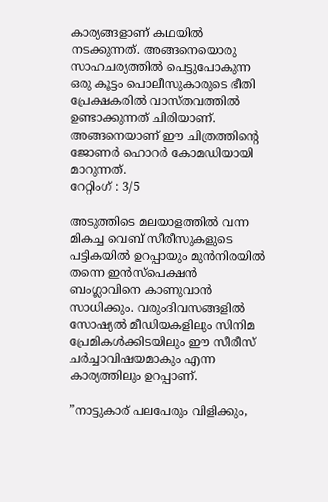കാര്യങ്ങളാണ് കഥയിൽ നടക്കുന്നത്. അങ്ങനെയൊരു സാഹചര്യത്തിൽ പെട്ടുപോകുന്ന ഒരു കൂട്ടം പൊലീസുകാരുടെ ഭീതി പ്രേക്ഷകരിൽ വാസ്തവത്തിൽ ഉണ്ടാക്കുന്നത് ചിരിയാണ്. അങ്ങനെയാണ് ഈ ചിത്രത്തിൻ്റെ ജോണർ ഹൊറർ കോമഡിയായി മാറുന്നത്.
റേറ്റിംഗ് : 3/5

അടുത്തിടെ മലയാളത്തിൽ വന്ന മികച്ച വെബ് സീരീസുകളുടെ പട്ടികയിൽ ഉറപ്പായും മുൻനിരയിൽ തന്നെ ഇൻസ്പെക്ഷൻ ബംഗ്ലാവിനെ കാണുവാൻ സാധിക്കും. വരുംദിവസങ്ങളിൽ സോഷ്യൽ മീഡിയകളിലും സിനിമ പ്രേമികൾക്കിടയിലും ഈ സീരീസ് ചർച്ചാവിഷയമാകും എന്ന കാര്യത്തിലും ഉറപ്പാണ്.

”നാട്ടുകാര് പലപേരും വിളിക്കും,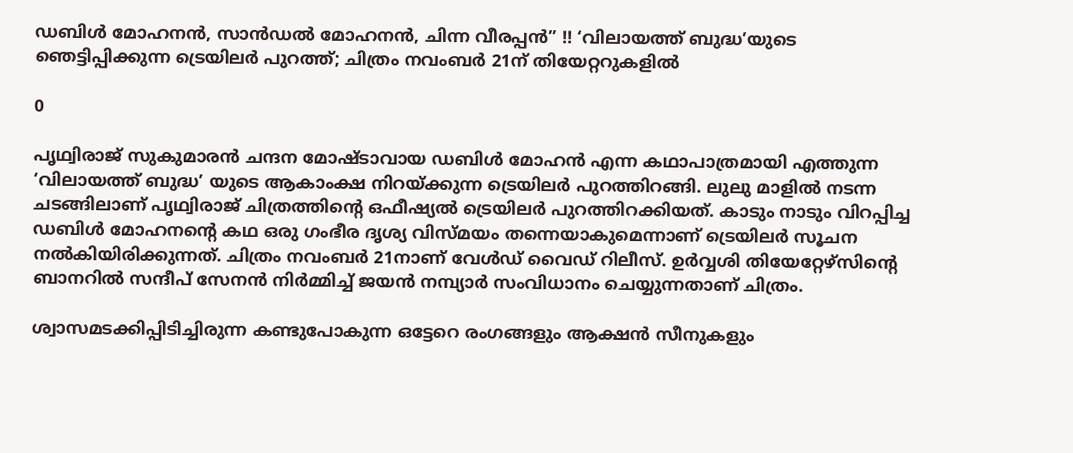ഡബിൾ മോഹനൻ, സാൻഡൽ മോഹനൻ, ചിന്ന വീരപ്പൻ” !! ‘വിലായത്ത് ബുദ്ധ’യുടെ ഞെട്ടിപ്പിക്കുന്ന ട്രെയിലർ പുറത്ത്; ചിത്രം നവംബർ 21ന് തിയേറ്ററുകളിൽ

0

പൃഥ്വിരാജ് സുകുമാരൻ ചന്ദന മോഷ്ടാവായ ഡബിൾ മോഹൻ എന്ന കഥാപാത്രമായി എത്തുന്ന ‘വിലായത്ത് ബുദ്ധ’ യുടെ ആകാംക്ഷ നിറയ്ക്കുന്ന ട്രെയിലർ പുറത്തിറങ്ങി. ലുലു മാളിൽ നടന്ന ചടങ്ങിലാണ് പൃഥ്വിരാജ് ചിത്രത്തിന്‍റെ ഒഫീഷ്യൽ ട്രെയിലർ പുറത്തിറക്കിയത്. കാടും നാടും വിറപ്പിച്ച ഡബിൾ മോഹനന്‍റെ കഥ ഒരു ഗംഭീര ദൃശ്യ വിസ്മയം തന്നെയാകുമെന്നാണ് ട്രെയിലർ സൂചന നൽകിയിരിക്കുന്നത്. ചിത്രം നവംബർ 21നാണ് വേൾഡ് വൈഡ് റിലീസ്. ഉർവ്വശി തിയേറ്റേഴ്സിൻ്റെ ബാനറിൽ സന്ദീപ്‌ സേനൻ നിര്‍മ്മിച്ച് ജയൻ നമ്പ്യാർ സംവിധാനം ചെയ്യുന്നതാണ് ചിത്രം.

ശ്വാസമടക്കിപ്പിടിച്ചിരുന്ന കണ്ടുപോകുന്ന ഒട്ടേറെ രംഗങ്ങളും ആക്ഷൻ സീനുകളും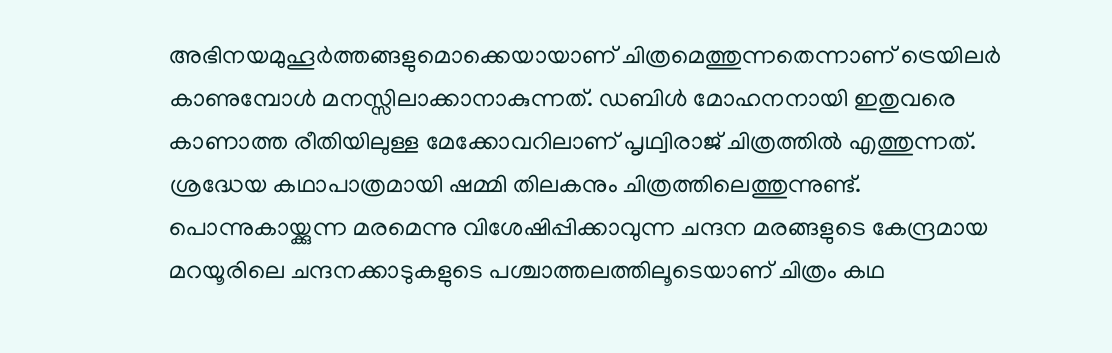അഭിനയമുഹൂർത്തങ്ങളുമൊക്കെയായാണ് ചിത്രമെത്തുന്നതെന്നാണ് ട്രെയിലർ കാണുമ്പോള്‍ മനസ്സിലാക്കാനാകുന്നത്. ഡബിൾ മോഹനനായി ഇതുവരെ കാണാത്ത രീതിയിലുള്ള മേക്കോവറിലാണ് പൃഥ്വിരാജ് ചിത്രത്തിൽ എത്തുന്നത്. ശ്രദ്ധേയ കഥാപാത്രമായി ഷമ്മി തിലകനും ചിത്രത്തിലെത്തുന്നുണ്ട്. പൊന്നുകായ്ക്കുന്ന മരമെന്നു വിശേഷിപ്പിക്കാവുന്ന ചന്ദന മരങ്ങളുടെ കേന്ദ്രമായ മറയൂരിലെ ചന്ദനക്കാടുകളുടെ പശ്ചാത്തലത്തിലൂടെയാണ് ചിത്രം കഥ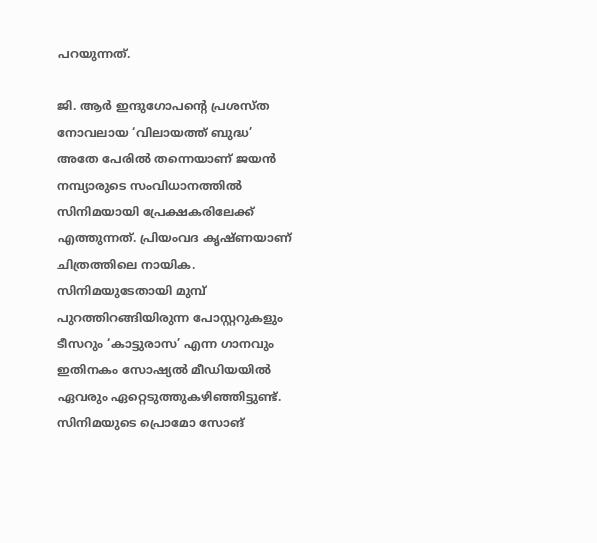പറയുന്നത്.

ജി. ആർ ഇന്ദുഗോപന്‍റെ പ്രശസ്ത നോവലായ ‘വിലായത്ത് ബുദ്ധ’ അതേ പേരിൽ തന്നെയാണ് ജയൻ നമ്പ്യാരുടെ സംവിധാനത്തിൽ സിനിമയായി പ്രേക്ഷകരിലേക്ക് എത്തുന്നത്. പ്രിയംവദ കൃഷ്ണയാണ് ചിത്രത്തിലെ നായിക. സിനിമയുടേതായി മുമ്പ് പുറത്തിറങ്ങിയിരുന്ന പോസ്റ്ററുകളും ടീസറും ‘കാട്ടുരാസ’ എന്ന ഗാനവും ഇതിനകം സോഷ്യൽ മീഡിയയിൽ ഏവരും ഏറ്റെടുത്തുകഴിഞ്ഞിട്ടുണ്ട്. സിനിമയുടെ പ്രൊമോ സോങ്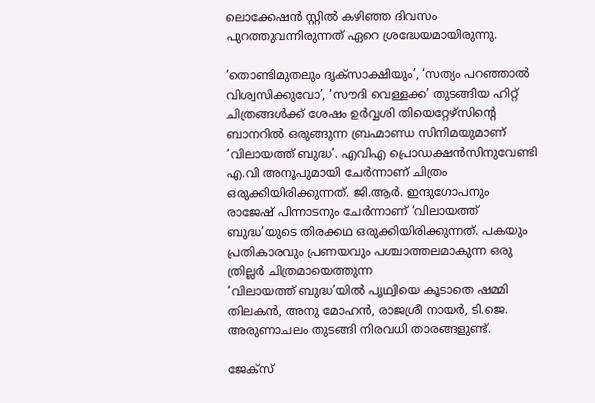ലൊക്കേഷൻ സ്റ്റിൽ കഴിഞ്ഞ ദിവസം പുറത്തുവന്നിരുന്നത് ഏറെ ശ്രദ്ധേയമായിരുന്നു.

‘തൊണ്ടിമുതലും ദൃക്‌സാക്ഷിയും’, ‘സത്യം പറഞ്ഞാൽ വിശ്വസിക്കുവോ’, ‘സൗദി വെള്ളക്ക’ തുടങ്ങിയ ഹിറ്റ് ചിത്രങ്ങൾക്ക് ശേഷം ഉർവ്വശി തിയെറ്റേഴ്സിൻ്റെ ബാനറിൽ ഒരുങ്ങുന്ന ബ്രഹ്മാണ്ഡ സിനിമയുമാണ് ‘വിലായത്ത് ബുദ്ധ’. എവിഎ പ്രൊഡക്ഷൻസിനുവേണ്ടി എ.വി അനൂപുമായി ചേർന്നാണ് ചിത്രം ഒരുക്കിയിരിക്കുന്നത്. ജി.ആർ. ഇന്ദുഗോപനും രാജേഷ് പിന്നാടനും ചേർന്നാണ് ‘വിലായത്ത് ബുദ്ധ’യുടെ തിരക്കഥ ഒരുക്കിയിരിക്കുന്നത്. പകയും പ്രതികാരവും പ്രണയവും പശ്ചാത്തലമാകുന്ന ഒരു ത്രില്ലർ ചിത്രമായെത്തുന്ന
‘വിലായത്ത് ബുദ്ധ’യിൽ പൃഥ്വിയെ കൂടാതെ ഷമ്മി തിലകൻ, അനു മോഹൻ, രാജശ്രീ നായർ, ടി.ജെ. അരുണാചലം തുടങ്ങി നിരവധി താരങ്ങളുണ്ട്.

ജേക്സ്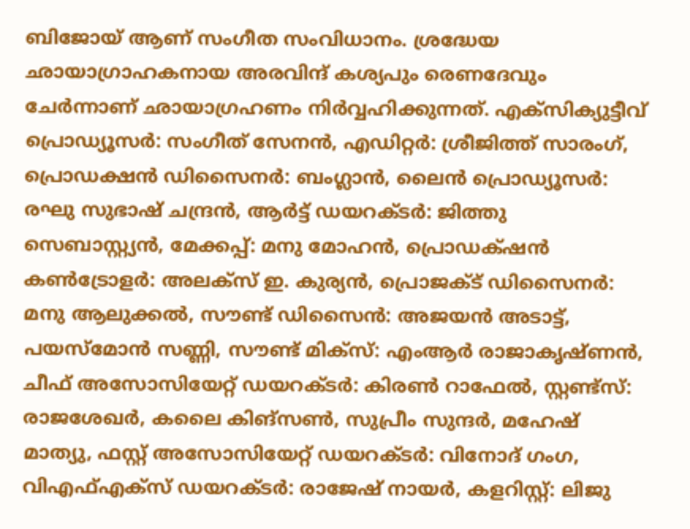ബിജോയ്‌ ആണ്‌ സംഗീത സംവിധാനം. ശ്രദ്ധേയ ഛായാഗ്രാഹകനായ അരവിന്ദ് കശ്യപും രെണദേവും ചേർന്നാണ് ഛായാഗ്രഹണം നിർവ്വഹിക്കുന്നത്. എക്സിക്യുട്ടീവ് പ്രൊഡ്യൂസർ: സംഗീത് സേനൻ, എഡിറ്റർ: ശ്രീജിത്ത് സാരംഗ്, പ്രൊഡക്ഷൻ ഡിസൈനർ: ബംഗ്ലാൻ, ലൈൻ പ്രൊഡ്യൂസർ: രഘു സുഭാഷ് ചന്ദ്രൻ, ആർട്ട് ഡയറക്ടർ: ജിത്തു സെബാസ്റ്റ്യൻ, മേക്കപ്പ്: മനു മോഹൻ, പ്രൊഡക്‌ഷന്‍ കണ്‍ട്രോളര്‍: അലക്‌സ് ഇ. കുര്യന്‍, പ്രൊജക്ട് ഡിസൈനർ: മനു ആലുക്കൽ, സൗണ്ട് ഡിസൈൻ: അജയൻ അടാട്ട്, പയസ്മോൻ സണ്ണി, സൗണ്ട് മിക്സ്: എംആർ രാജാകൃഷ്ണൻ, ചീഫ് അസോസിയേറ്റ് ഡയറക്ടർ: കിരൺ റാഫേൽ, സ്റ്റണ്ട്സ്: രാജശേഖ‌‍ര്‍, കലൈ കിങ്സൺ, സുപ്രീം സുന്ദർ, മഹേഷ് മാത്യു, ഫസ്റ്റ് അസോസിയേറ്റ് ഡയറക്ടർ: വിനോദ് ഗംഗ, വിഎഫ്എക്സ് ഡയറക്ടർ: രാജേഷ് നായർ, കളറിസ്റ്റ്: ലിജു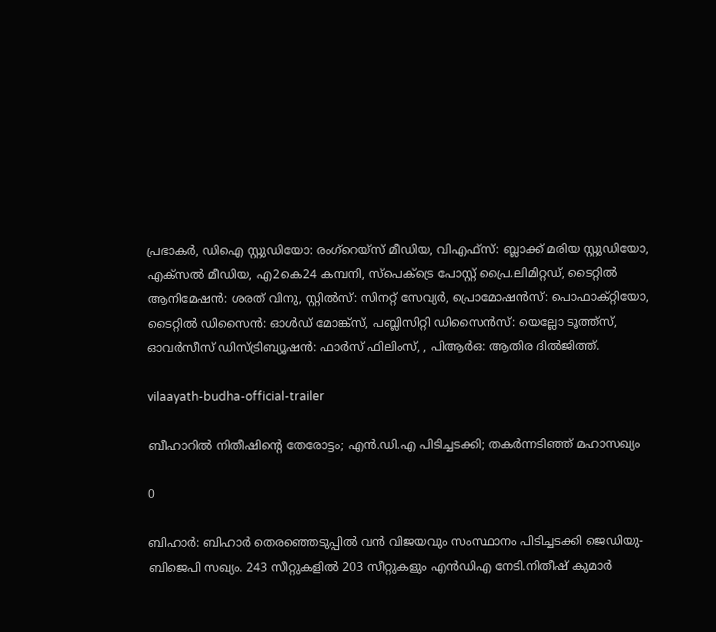പ്രഭാകർ, ഡിഐ സ്റ്റുഡിയോ: രംഗ്റെയ്സ് മീഡിയ, വിഎഫ്സ്: ബ്ലാക്ക് മരിയ സ്റ്റുഡിയോ, എക്സൽ മീഡിയ, എ2കെ24 കമ്പനി, സ്പെക്ട്രെ പോസ്റ്റ് പ്രൈ.ലിമിറ്റഡ്, ടൈറ്റിൽ ആനിമേഷൻ: ശരത് വിനു, സ്റ്റിൽസ്: സിനറ്റ് സേവ്യർ, പ്രൊമോഷൻസ്: പൊഫാക്റ്റിയോ, ടൈറ്റിൽ ഡിസൈൻ: ഓൾഡ് മോങ്ക്സ്, പബ്ലിസിറ്റി ഡിസൈൻസ്: യെല്ലോ ടൂത്ത്സ്, ഓവർസീസ് ഡിസ്ട്രിബ്യൂഷൻ: ഫാർസ് ഫിലിംസ്, , പിആർഒ: ആതിര ദിൽജിത്ത്.

vilaayath-budha-official-trailer

ബീഹാറിൽ നിതീഷിന്റെ തേരോട്ടം; എൻ.ഡി.എ പിടിച്ചടക്കി; തകർന്നടി‍ഞ്ഞ് മഹാസഖ്യം

0

ബിഹാർ: ബിഹാർ തെരഞ്ഞെടുപ്പിൽ വൻ വിജയവും സംസ്ഥാനം പിടിച്ചടക്കി ജെഡിയു-ബിജെപി സഖ്യം. 243 സീറ്റുകളിൽ 203 സീറ്റുകളും എൻഡിഎ നേടി.നിതീഷ് കുമാര്‍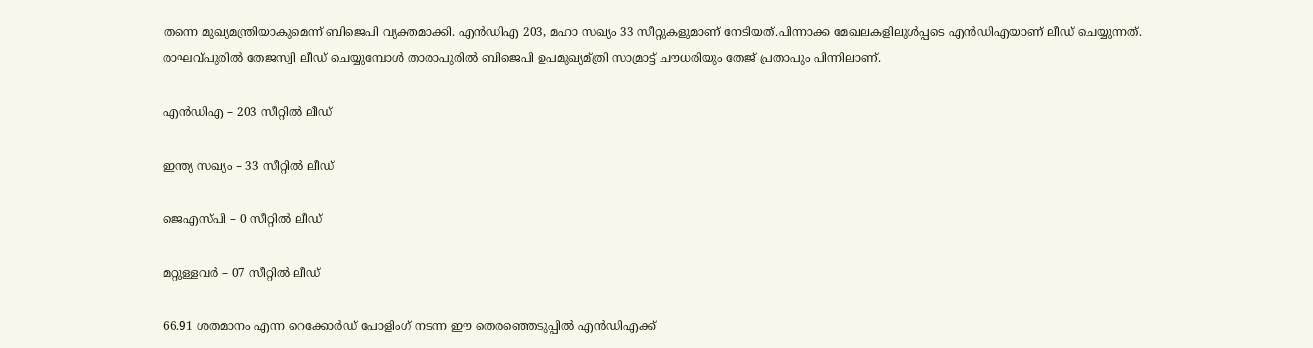തന്നെ മുഖ്യമന്ത്രിയാകുമെന്ന് ബിജെപി വ്യക്തമാക്കി. എൻഡിഎ 203, മഹാ സഖ്യം 33 സീറ്റുകളുമാണ് നേടിയത്.പിന്നാക്ക മേഖലകളിലുള്‍പ്പടെ എന്‍ഡിഎയാണ് ലീഡ് ചെയ്യുന്നത്. രാഘവ്പുരില്‍ തേജസ്വി ലീ‍ഡ് ചെയ്യുമ്പോള്‍ താരാപുരില്‍ ബിജെപി ഉപമുഖ്യമ്ത്രി സാമ്രാട്ട് ചൗധരിയും തേജ് പ്രതാപും പിന്നിലാണ്.

എൻഡിഎ – 203 സീറ്റിൽ ലീഡ്

ഇന്ത്യ സഖ്യം – 33 സീറ്റിൽ ലീഡ്

ജെഎസ്പി – 0 സീറ്റിൽ ലീഡ്

മറ്റുള്ളവർ – 07 സീറ്റിൽ ലീഡ്

66.91 ശതമാനം എന്ന റെക്കോർഡ് പോളിംഗ് നടന്ന ഈ തെരഞ്ഞെടുപ്പിൽ എൻഡിഎക്ക്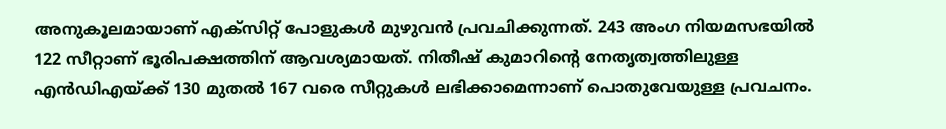അനുകൂലമായാണ് എക്സിറ്റ് പോളുകൾ മുഴുവൻ പ്രവചിക്കുന്നത്. 243 അംഗ നിയമസഭയിൽ 122 സീറ്റാണ് ഭൂരിപക്ഷത്തിന് ആവശ്യമായത്. നിതീഷ് കുമാറിന്റെ നേതൃത്വത്തിലുള്ള എൻഡിഎയ്ക്ക് 130 മുതൽ 167 വരെ സീറ്റുകൾ ലഭിക്കാമെന്നാണ് പൊതുവേയുള്ള പ്രവചനം.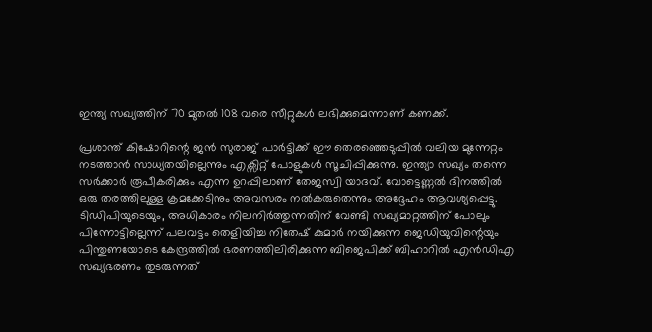ഇന്ത്യ സഖ്യത്തിന് 70 മുതൽ 108 വരെ സീറ്റുകൾ ലഭിക്കുമെന്നാണ് കണക്ക്.

പ്രശാന്ത് കിഷോറിന്റെ ജൻ സുരാജ് പാർട്ടിക്ക് ഈ തെരഞ്ഞെടുപ്പിൽ വലിയ മുന്നേറ്റം നടത്താൻ സാധ്യതയില്ലെന്നും എക്സിറ്റ് പോളുകൾ സൂചിപ്പിക്കുന്നു. ഇന്ത്യാ സഖ്യം തന്നെ സർക്കാർ രൂപീകരിക്കും എന്ന ഉറപ്പിലാണ് തേജസ്വി യാദവ്. വോട്ടെണ്ണൽ ദിനത്തിൽ ഒരു തരത്തിലുള്ള ക്രമക്കേടിനും അവസരം നൽകരുതെന്നും അദ്ദേഹം ആവശ്യപ്പെട്ടു. ടിഡിപിയുടെയും, അധികാരം നിലനിർത്തുന്നതിന് വേണ്ടി സഖ്യമാറ്റത്തിന് പോലും പിന്നോട്ടില്ലെന്ന് പലവട്ടം തെളിയിച്ച നിതേഷ് കുമാർ നയിക്കുന്ന ജെഡിയുവിന്റെയും പിന്തുണയോടെ കേന്ദ്രത്തിൽ ഭരണത്തിലിരിക്കുന്ന ബിജെപിക്ക് ബിഹാറിൽ എൻഡിഎ സഖ്യഭരണം തുടരുന്നത്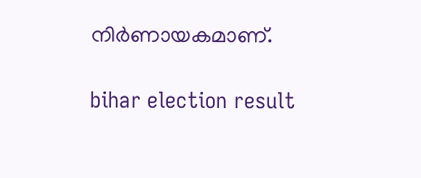നിർണായകമാണ്.

bihar election result